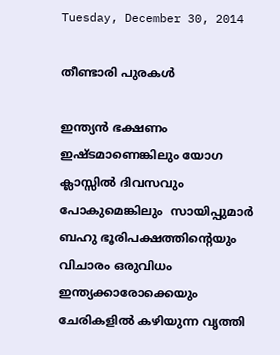Tuesday, December 30, 2014

തീണ്ടാരി പുരകള്‍

ഇന്ത്യന്‍ ഭക്ഷണം ഇഷ്ടമാണെങ്കിലും യോഗ ക്ലാസ്സില്‍ ദിവസവും പോകുമെങ്കിലും  സായിപ്പുമാര്‍ ബഹു ഭൂരിപക്ഷത്തിന്‍റെയും  വിചാരം ഒരുവിധം ഇന്ത്യക്കാരോക്കെയും ചേരികളില്‍ കഴിയുന്ന വൃത്തി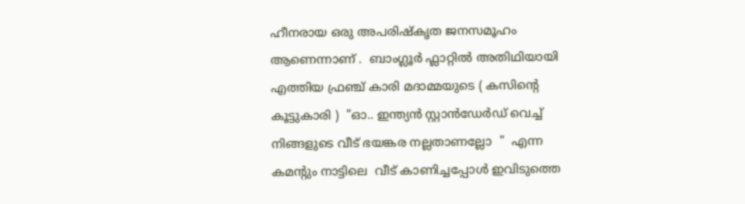ഹീനരായ ഒരു അപരിഷ്കൃത ജനസമൂഹം ആണെന്നാണ് .  ബാംഗ്ലൂര്‍ ഫ്ലാറ്റില്‍ അതിഥിയായി എത്തിയ ഫ്രഞ്ച് കാരി മദാമ്മയുടെ ( കസിന്‍റെ കൂട്ടുകാരി )  "ഓ.. ഇന്ത്യന്‍ സ്റ്റാന്‍ഡേര്‍ഡ് വെച്ച് നിങ്ങളുടെ വീട് ഭയങ്കര നല്ലതാണല്ലോ  "  എന്ന കമന്റും നാട്ടിലെ  വീട് കാണിച്ചപ്പോള്‍ ഇവിടുത്തെ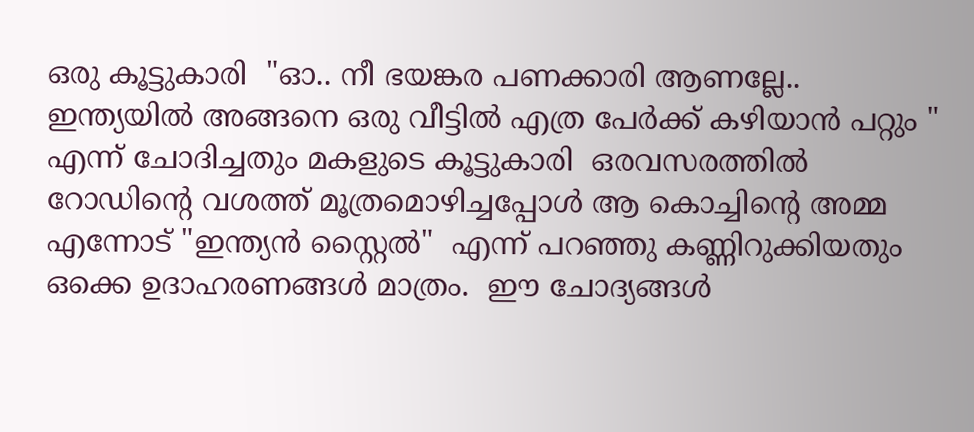ഒരു കൂട്ടുകാരി  "ഓ.. നീ ഭയങ്കര പണക്കാരി ആണല്ലേ.. ഇന്ത്യയില്‍ അങ്ങനെ ഒരു വീട്ടില്‍ എത്ര പേര്‍ക്ക് കഴിയാന്‍ പറ്റും " എന്ന് ചോദിച്ചതും മകളുടെ കൂട്ടുകാരി  ഒരവസരത്തില്‍ റോഡിന്‍റെ വശത്ത് മൂത്രമൊഴിച്ചപ്പോള്‍ ആ കൊച്ചിന്റെ അമ്മ എന്നോട് "ഇന്ത്യന്‍ സ്റ്റൈല്‍"  എന്ന് പറഞ്ഞു കണ്ണിറുക്കിയതും ഒക്കെ ഉദാഹരണങ്ങള്‍ മാത്രം.  ഈ ചോദ്യങ്ങള്‍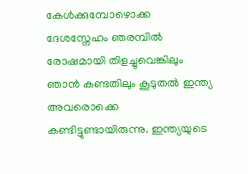കേള്‍ക്കുമ്പോഴൊക്ക  ദേശസ്നേഹം ഞരമ്പില്‍ രോഷമായി തിളച്ചുവെങ്കിലും ഞാന്‍ കണ്ടതിലും കൂടുതല്‍ ഇന്ത്യ അവരൊക്കെ കണ്ടിട്ടുണ്ടായിരുന്നു. ഇന്ത്യയുടെ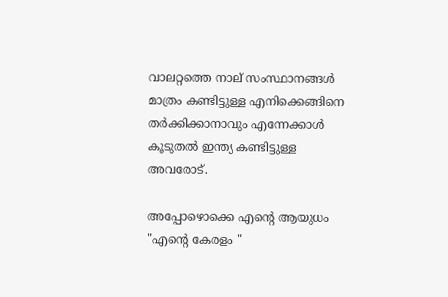വാലറ്റത്തെ നാല് സംസ്ഥാനങ്ങള്‍ മാത്രം കണ്ടിട്ടുള്ള എനിക്കെങ്ങിനെ തര്‍ക്കിക്കാനാവും എന്നേക്കാള്‍ കൂടുതല്‍ ഇന്ത്യ കണ്ടിട്ടുള്ള അവരോട്.

അപ്പോഴൊക്കെ എന്‍റെ ആയുധം "എന്‍റെ കേരളം "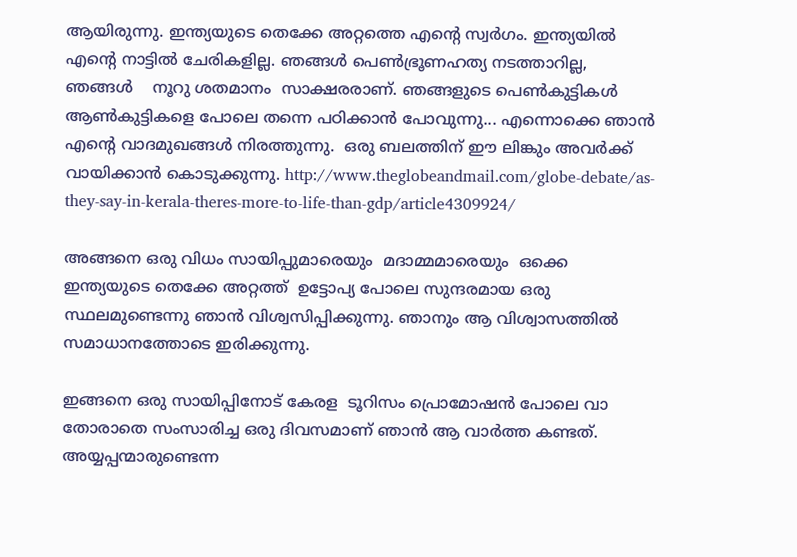ആയിരുന്നു. ഇന്ത്യയുടെ തെക്കേ അറ്റത്തെ എന്‍റെ സ്വര്‍ഗം. ഇന്ത്യയില്‍ എന്‍റെ നാട്ടില്‍ ചേരികളില്ല. ഞങ്ങള്‍ പെണ്‍ഭ്രൂണഹത്യ നടത്താറില്ല, ഞങ്ങള്‍    നൂറു ശതമാനം  സാക്ഷരരാണ്. ഞങ്ങളുടെ പെണ്‍കുട്ടികള്‍ ആണ്‍കുട്ടികളെ പോലെ തന്നെ പഠിക്കാന്‍ പോവുന്നു... എന്നൊക്കെ ഞാന്‍ എന്‍റെ വാദമുഖങ്ങള്‍ നിരത്തുന്നു.  ഒരു ബലത്തിന് ഈ ലിങ്കും അവര്‍ക്ക് വായിക്കാന്‍ കൊടുക്കുന്നു. http://www.theglobeandmail.com/globe-debate/as-they-say-in-kerala-theres-more-to-life-than-gdp/article4309924/

അങ്ങനെ ഒരു വിധം സായിപ്പുമാരെയും  മദാമ്മമാരെയും  ഒക്കെ ഇന്ത്യയുടെ തെക്കേ അറ്റത്ത്‌  ഉട്ടോപ്യ പോലെ സുന്ദരമായ ഒരു സ്ഥലമുണ്ടെന്നു ഞാന്‍ വിശ്വസിപ്പിക്കുന്നു. ഞാനും ആ വിശ്വാസത്തില്‍ സമാധാനത്തോടെ ഇരിക്കുന്നു.

ഇങ്ങനെ ഒരു സായിപ്പിനോട്‌ കേരള  ടൂറിസം പ്രൊമോഷന്‍ പോലെ വാ തോരാതെ സംസാരിച്ച ഒരു ദിവസമാണ് ഞാന്‍ ആ വാര്‍ത്ത‍ കണ്ടത്.  അയ്യപ്പന്മാരുണ്ടെന്ന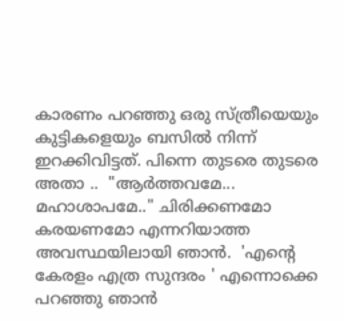കാരണം പറഞ്ഞു ഒരു സ്ത്രീയെയും കുട്ടികളെയും ബസില്‍ നിന്ന് ഇറക്കിവിട്ടത്. പിന്നെ തുടരെ തുടരെ അതാ ..  "ആര്‍ത്തവമേ... മഹാശാപമേ.." ചിരിക്കണമോ കരയണമോ എന്നറിയാത്ത അവസ്ഥയിലായി ഞാന്‍.  'എന്‍റെ കേരളം എത്ര സുന്ദരം ' എന്നൊക്കെ പറഞ്ഞു ഞാന്‍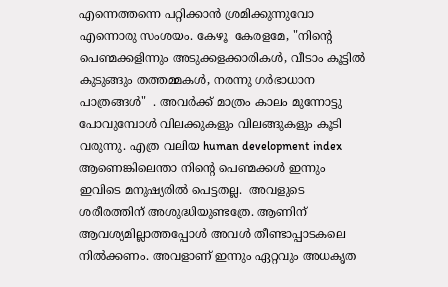എന്നെത്തന്നെ പറ്റിക്കാന്‍ ശ്രമിക്കുന്നുവോ എന്നൊരു സംശയം. കേഴൂ  കേരളമേ, "നിന്‍റെ പെണ്മക്കളിന്നും അടുക്കളക്കാരികള്‍, വീടാം കൂട്ടില്‍ കുടുങ്ങും തത്തമ്മകള്‍, നരന്നു ഗര്‍ഭാധാന പാത്രങ്ങള്‍"  . അവര്‍ക്ക് മാത്രം കാലം മുന്നോട്ടു പോവുമ്പോള്‍ വിലക്കുകളും വിലങ്ങുകളും കൂടി വരുന്നു. എത്ര വലിയ human development index ആണെങ്കിലെന്താ നിന്‍റെ പെണ്മക്കള്‍ ഇന്നും ഇവിടെ മനുഷ്യരില്‍ പെട്ടതല്ല.  അവളുടെ ശരീരത്തിന് അശുദ്ധിയുണ്ടത്രേ. ആണിന് ആവശ്യമില്ലാത്തപ്പോള്‍ അവള്‍ തീണ്ടാപ്പാടകലെ നില്‍ക്കണം. അവളാണ് ഇന്നും ഏറ്റവും അധകൃത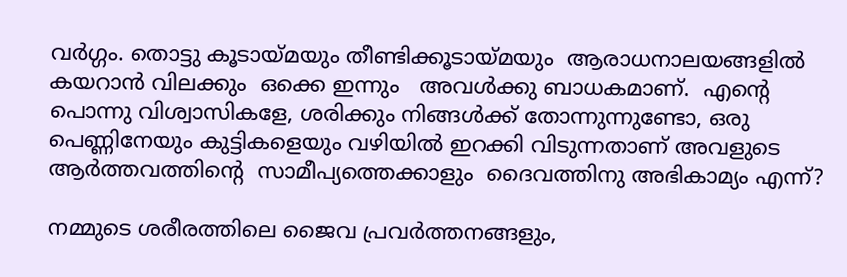വര്‍ഗ്ഗം. തൊട്ടു കൂടായ്മയും തീണ്ടിക്കൂടായ്മയും  ആരാധനാലയങ്ങളില്‍ കയറാന്‍ വിലക്കും  ഒക്കെ ഇന്നും   അവള്‍ക്കു ബാധകമാണ്.  എന്‍റെ പൊന്നു വിശ്വാസികളേ, ശരിക്കും നിങ്ങള്‍ക്ക് തോന്നുന്നുണ്ടോ, ഒരു പെണ്ണിനേയും കുട്ടികളെയും വഴിയില്‍ ഇറക്കി വിടുന്നതാണ് അവളുടെ ആര്‍ത്തവത്തിന്റെ  സാമീപ്യത്തെക്കാളും  ദൈവത്തിനു അഭികാമ്യം എന്ന്?

നമ്മുടെ ശരീരത്തിലെ ജൈവ പ്രവര്‍ത്തനങ്ങളും,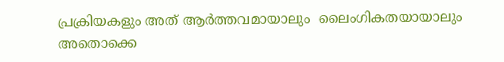പ്രക്രിയകളും അത് ആര്‍ത്തവമായാലും  ലൈംഗികതയായാലും  അതൊക്കെ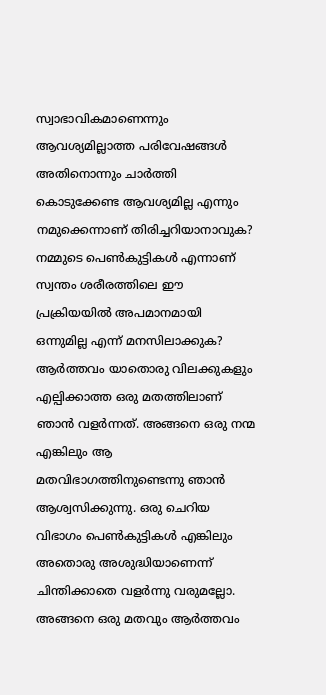സ്വാഭാവികമാണെന്നും ആവശ്യമില്ലാത്ത പരിവേഷങ്ങള്‍ അതിനൊന്നും ചാര്‍ത്തി കൊടുക്കേണ്ട ആവശ്യമില്ല എന്നും നമുക്കെന്നാണ് തിരിച്ചറിയാനാവുക? നമ്മുടെ പെണ്‍കുട്ടികള്‍ എന്നാണ് സ്വന്തം ശരീരത്തിലെ ഈ പ്രക്രിയയില്‍ അപമാനമായി ഒന്നുമില്ല എന്ന് മനസിലാക്കുക? ആര്‍ത്തവം യാതൊരു വിലക്കുകളും എല്പിക്കാത്ത ഒരു മതത്തിലാണ് ഞാന്‍ വളര്‍ന്നത്‌. അങ്ങനെ ഒരു നന്മ എങ്കിലും ആ മതവിഭാഗത്തിനുണ്ടെന്നു ഞാന്‍ ആശ്വസിക്കുന്നു. ഒരു ചെറിയ വിഭാഗം പെണ്‍കുട്ടികള്‍ എങ്കിലും അതൊരു അശുദ്ധിയാണെന്ന് ചിന്തിക്കാതെ വളര്‍ന്നു വരുമല്ലോ.  അങ്ങനെ ഒരു മതവും ആര്‍ത്തവം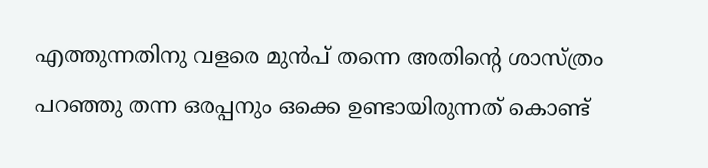എത്തുന്നതിനു വളരെ മുന്‍പ് തന്നെ അതിന്‍റെ ശാസ്ത്രം പറഞ്ഞു തന്ന ഒരപ്പനും ഒക്കെ ഉണ്ടായിരുന്നത് കൊണ്ട്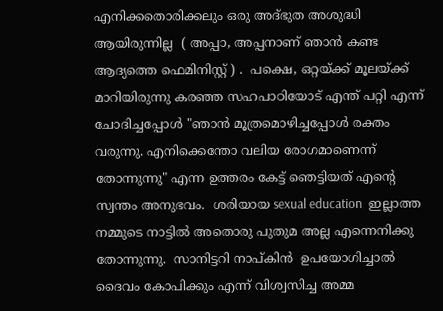എനിക്കതൊരിക്കലും ഒരു അദ്ഭുത അശുദ്ധി ആയിരുന്നില്ല  ( അപ്പാ, അപ്പനാണ് ഞാന്‍ കണ്ട ആദ്യത്തെ ഫെമിനിസ്റ്റ് ) .  പക്ഷെ, ഒറ്റയ്ക്ക് മൂലയ്ക്ക് മാറിയിരുന്നു കരഞ്ഞ സഹപാഠിയോട് എന്ത് പറ്റി എന്ന് ചോദിച്ചപ്പോള്‍ "ഞാന്‍ മൂത്രമൊഴിച്ചപ്പോള്‍ രക്തം വരുന്നു. എനിക്കെന്തോ വലിയ രോഗമാണെന്ന് തോന്നുന്നു" എന്ന ഉത്തരം കേട്ട് ഞെട്ടിയത് എന്‍റെ സ്വന്തം അനുഭവം.  ശരിയായ sexual education  ഇല്ലാത്ത നമ്മുടെ നാട്ടില്‍ അതൊരു പുതുമ അല്ല എന്നെനിക്കു തോന്നുന്നു.  സാനിട്ടറി നാപ്കിന്‍  ഉപയോഗിച്ചാല്‍ ദൈവം കോപിക്കും എന്ന് വിശ്വസിച്ച അമ്മ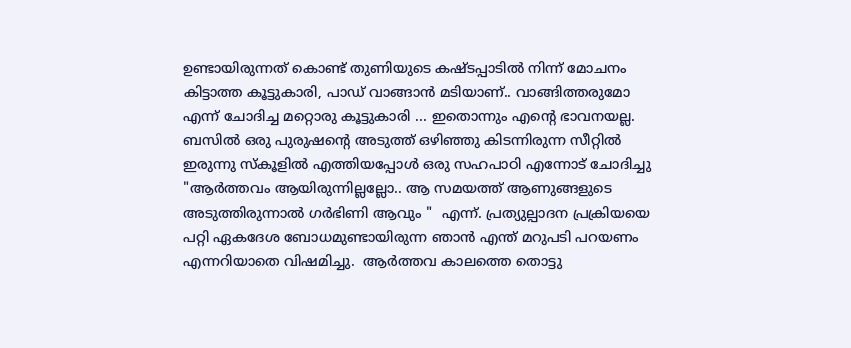ഉണ്ടായിരുന്നത് കൊണ്ട് തുണിയുടെ കഷ്ടപ്പാടില്‍ നിന്ന് മോചനം കിട്ടാത്ത കൂട്ടുകാരി, പാഡ് വാങ്ങാന്‍ മടിയാണ്.. വാങ്ങിത്തരുമോ എന്ന് ചോദിച്ച മറ്റൊരു കൂട്ടുകാരി ... ഇതൊന്നും എന്‍റെ ഭാവനയല്ല. ബസില്‍ ഒരു പുരുഷന്‍റെ അടുത്ത് ഒഴിഞ്ഞു കിടന്നിരുന്ന സീറ്റില്‍ ഇരുന്നു സ്കൂളില്‍ എത്തിയപ്പോള്‍ ഒരു സഹപാഠി എന്നോട് ചോദിച്ചു "ആര്‍ത്തവം ആയിരുന്നില്ലല്ലോ.. ആ സമയത്ത് ആണുങ്ങളുടെ അടുത്തിരുന്നാല്‍ ഗര്‍ഭിണി ആവും "  എന്ന്. പ്രത്യുല്പാദന പ്രക്രിയയെ പറ്റി ഏകദേശ ബോധമുണ്ടായിരുന്ന ഞാന്‍ എന്ത് മറുപടി പറയണം എന്നറിയാതെ വിഷമിച്ചു.  ആര്‍ത്തവ കാലത്തെ തൊട്ടു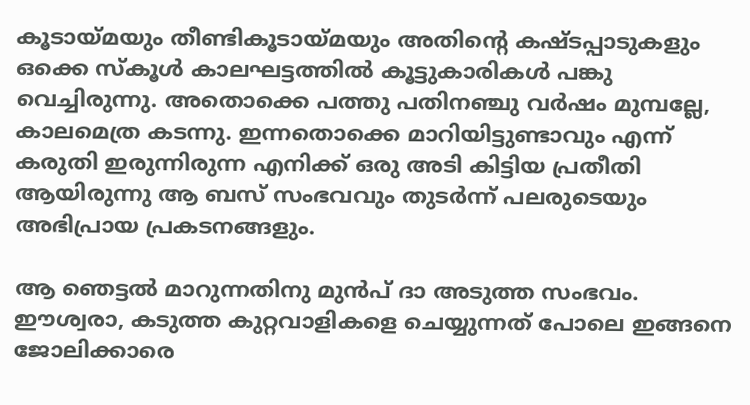കൂടായ്മയും തീണ്ടികൂടായ്മയും അതിന്‍റെ കഷ്ടപ്പാടുകളും ഒക്കെ സ്കൂള്‍ കാലഘട്ടത്തില്‍ കൂട്ടുകാരികള്‍ പങ്കു വെച്ചിരുന്നു. അതൊക്കെ പത്തു പതിനഞ്ചു വര്‍ഷം മുമ്പല്ലേ, കാലമെത്ര കടന്നു. ഇന്നതൊക്കെ മാറിയിട്ടുണ്ടാവും എന്ന് കരുതി ഇരുന്നിരുന്ന എനിക്ക് ഒരു അടി കിട്ടിയ പ്രതീതി ആയിരുന്നു ആ ബസ്‌ സംഭവവും തുടര്‍ന്ന് പലരുടെയും അഭിപ്രായ പ്രകടനങ്ങളും.

ആ ഞെട്ടല്‍ മാറുന്നതിനു മുന്‍പ് ദാ അടുത്ത സംഭവം.  ഈശ്വരാ, കടുത്ത കുറ്റവാളികളെ ചെയ്യുന്നത് പോലെ ഇങ്ങനെ ജോലിക്കാരെ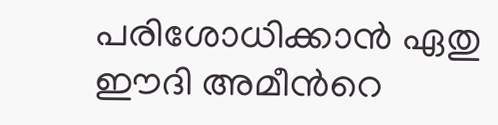പരിശോധിക്കാന്‍ ഏതു ഈദി അമീന്‍റെ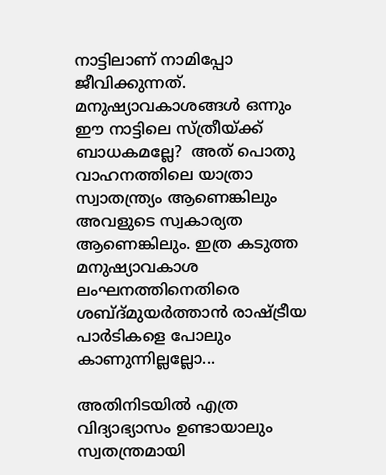നാട്ടിലാണ് നാമിപ്പോ ജീവിക്കുന്നത്. മനുഷ്യാവകാശങ്ങള്‍ ഒന്നും ഈ നാട്ടിലെ സ്ത്രീയ്ക്ക് ബാധകമല്ലേ?  അത് പൊതു വാഹനത്തിലെ യാത്രാ സ്വാതന്ത്ര്യം ആണെങ്കിലും  അവളുടെ സ്വകാര്യത ആണെങ്കിലും. ഇത്ര കടുത്ത മനുഷ്യാവകാശ ലംഘനത്തിനെതിരെ ശബ്ദ്മുയര്‍ത്താന്‍ രാഷ്ട്രീയ പാര്‍ടികളെ പോലും കാണുന്നില്ലല്ലോ...

അതിനിടയില്‍ എത്ര വിദ്യാഭ്യാസം ഉണ്ടായാലും സ്വതന്ത്രമായി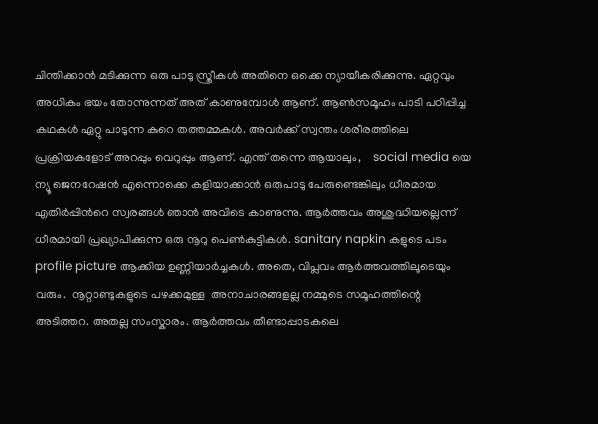ചിന്തിക്കാന്‍ മടിക്കുന്ന ഒരു പാടു സ്ത്രീകള്‍ അതിനെ ഒക്കെ ന്യായീകരിക്കുന്നു. ഏറ്റവും അധികം ഭയം തോന്നുന്നത് അത് കാണുമ്പോള്‍ ആണ്. ആണ്‍സമൂഹം പാടി പഠിപ്പിച്ച കഥകള്‍ ഏറ്റു പാടുന്ന കുറെ തത്തമ്മകള്‍. അവര്‍ക്ക് സ്വന്തം ശരീരത്തിലെ പ്രക്രിയകളോട് അറപ്പും വെറുപ്പും ആണ്. എന്ത് തന്നെ ആയാലും,    social media യെ ന്യൂ ജെനറേഷന്‍ എന്നൊക്കെ കളിയാക്കാന്‍ ഒരുപാടു പേരുണ്ടെങ്കിലും ധീരമായ എതിര്‍പ്പിന്‍റെ സ്വരങ്ങള്‍ ഞാന്‍ അവിടെ കാണുന്നു. ആര്‍ത്തവം അശുദ്ധിയല്ലെന്ന് ധീരമായി പ്രഖ്യാപിക്കുന്ന ഒരു നൂറു പെണ്‍കുട്ടികള്‍. sanitary napkin കളുടെ പടം profile picture ആക്കിയ ഉണ്ണിയാര്‍ച്ചകള്‍. അതെ, വിപ്ലവം ആര്‍ത്തവത്തിലൂടെയും വരും.  നൂറ്റാണ്ടുകളുടെ പഴക്കമുള്ള  അനാചാരങ്ങളല്ല നമ്മുടെ സമൂഹത്തിന്റെ അടിത്തറ. അതല്ല സംസ്കാരം. ആര്‍ത്തവം തീണ്ടാപ്പാടകലെ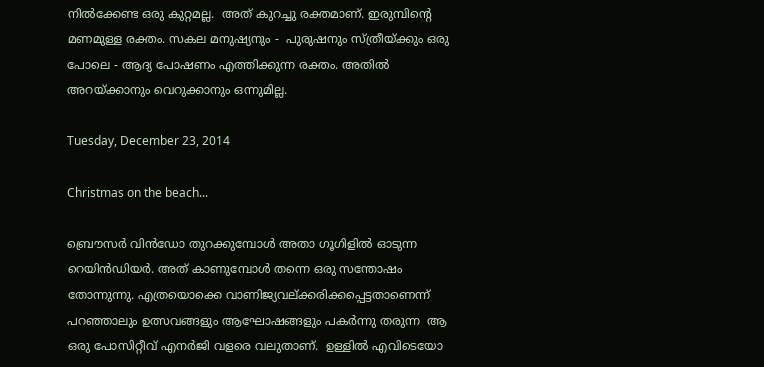നില്‍ക്കേണ്ട ഒരു കുറ്റമല്ല.  അത് കുറച്ചു രക്തമാണ്. ഇരുമ്പിന്‍റെ  മണമുള്ള രക്തം. സകല മനുഷ്യനും -  പുരുഷനും സ്ത്രീയ്ക്കും ഒരു പോലെ - ആദ്യ പോഷണം എത്തിക്കുന്ന രക്തം. അതില്‍ അറയ്ക്കാനും വെറുക്കാനും ഒന്നുമില്ല.

Tuesday, December 23, 2014

Christmas on the beach...

ബ്രൌസര്‍ വിന്‍ഡോ തുറക്കുമ്പോള്‍ അതാ ഗൂഗിളില്‍ ഓടുന്ന റെയിന്‍ഡിയര്‍. അത് കാണുമ്പോള്‍ തന്നെ ഒരു സന്തോഷം തോന്നുന്നു. എത്രയൊക്കെ വാണിജ്യവല്ക്കരിക്കപ്പെട്ടതാണെന്ന് പറഞ്ഞാലും ഉത്സവങ്ങളും ആഘോഷങ്ങളും പകര്‍ന്നു തരുന്ന  ആ ഒരു പോസിറ്റീവ് എനര്‍ജി വളരെ വലുതാണ്.  ഉള്ളില്‍ എവിടെയോ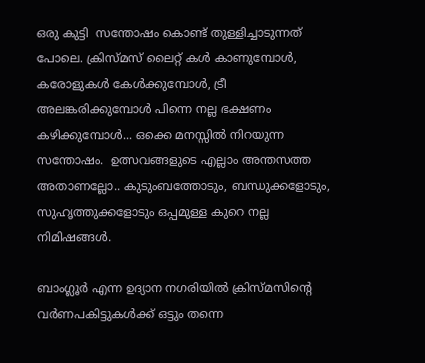ഒരു കുട്ടി  സന്തോഷം കൊണ്ട് തുള്ളിച്ചാടുന്നത് പോലെ. ക്രിസ്മസ് ലൈറ്റ് കള്‍ കാണുമ്പോള്‍, കരോളുകള്‍ കേള്‍ക്കുമ്പോള്‍, ട്രീ അലങ്കരിക്കുമ്പോള്‍ പിന്നെ നല്ല ഭക്ഷണം കഴിക്കുമ്പോള്‍... ഒക്കെ മനസ്സില്‍ നിറയുന്ന സന്തോഷം.  ഉത്സവങ്ങളുടെ എല്ലാം അന്തസത്ത  അതാണല്ലോ.. കുടുംബത്തോടും, ബന്ധുക്കളോടും, സുഹൃത്തുക്കളോടും ഒപ്പമുള്ള കുറെ നല്ല നിമിഷങ്ങള്‍.

ബാംഗ്ലൂര്‍ എന്ന ഉദ്യാന നഗരിയില്‍ ക്രിസ്മസിന്‍റെ വര്‍ണപകിട്ടുകള്‍ക്ക് ഒട്ടും തന്നെ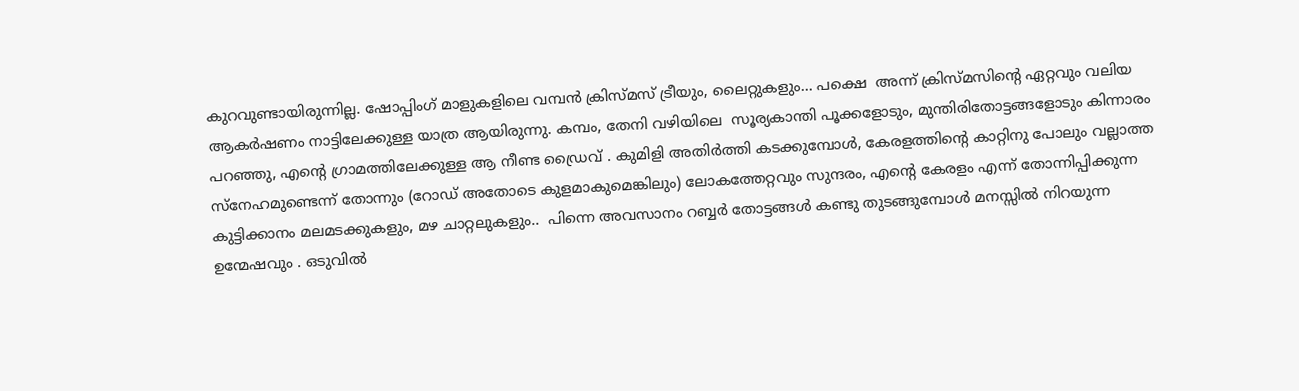കുറവുണ്ടായിരുന്നില്ല. ഷോപ്പിംഗ്‌ മാളുകളിലെ വമ്പന്‍ ക്രിസ്മസ് ട്രീയും, ലൈറ്റുകളും... പക്ഷെ  അന്ന് ക്രിസ്മസിന്റെ ഏറ്റവും വലിയ ആകര്‍ഷണം നാട്ടിലേക്കുള്ള യാത്ര ആയിരുന്നു. കമ്പം, തേനി വഴിയിലെ  സൂര്യകാന്തി പൂക്കളോടും, മുന്തിരിതോട്ടങ്ങളോടും കിന്നാരം പറഞ്ഞു, എന്റെ ഗ്രാമത്തിലേക്കുള്ള ആ നീണ്ട ഡ്രൈവ് . കുമിളി അതിര്‍ത്തി കടക്കുമ്പോള്‍, കേരളത്തിന്‍റെ കാറ്റിനു പോലും വല്ലാത്ത സ്നേഹമുണ്ടെന്ന് തോന്നും (റോഡ്‌ അതോടെ കുളമാകുമെങ്കിലും) ലോകത്തേറ്റവും സുന്ദരം, എന്റെ കേരളം എന്ന് തോന്നിപ്പിക്കുന്ന കുട്ടിക്കാനം മലമടക്കുകളും, മഴ ചാറ്റലുകളും..  പിന്നെ അവസാനം റബ്ബര്‍ തോട്ടങ്ങള്‍ കണ്ടു തുടങ്ങുമ്പോള്‍ മനസ്സില്‍ നിറയുന്ന  ഉന്മേഷവും . ഒടുവില്‍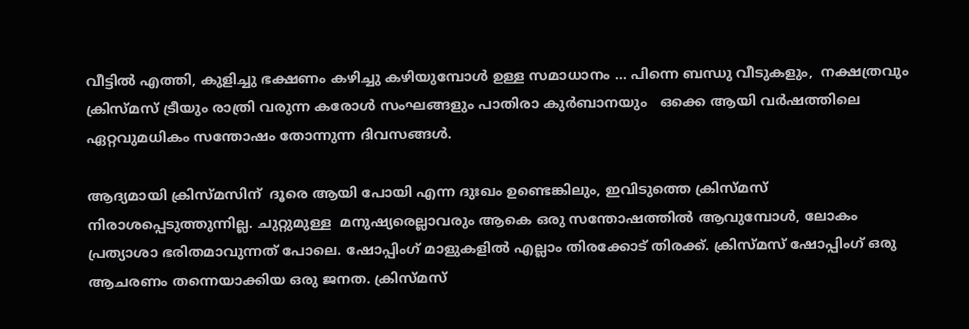വീട്ടില്‍ എത്തി, കുളിച്ചു ഭക്ഷണം കഴിച്ചു കഴിയുമ്പോള്‍ ഉള്ള സമാധാനം ... പിന്നെ ബന്ധു വീടുകളും,  നക്ഷത്രവും ക്രിസ്മസ് ട്രീയും രാത്രി വരുന്ന കരോള്‍ സംഘങ്ങളും പാതിരാ കുര്‍ബാനയും   ഒക്കെ ആയി വര്‍ഷത്തിലെ ഏറ്റവുമധികം സന്തോഷം തോന്നുന്ന ദിവസങ്ങള്‍.

ആദ്യമായി ക്രിസ്മസിന്  ദൂരെ ആയി പോയി എന്ന ദുഃഖം ഉണ്ടെങ്കിലും, ഇവിടുത്തെ ക്രിസ്മസ് നിരാശപ്പെടുത്തുന്നില്ല. ചുറ്റുമുള്ള  മനുഷ്യരെല്ലാവരും ആകെ ഒരു സന്തോഷത്തില്‍ ആവുമ്പോള്‍, ലോകം പ്രത്യാശാ ഭരിതമാവുന്നത് പോലെ. ഷോപ്പിംഗ്‌ മാളുകളില്‍ എല്ലാം തിരക്കോട് തിരക്ക്. ക്രിസ്മസ് ഷോപ്പിംഗ്‌ ഒരു ആചരണം തന്നെയാക്കിയ ഒരു ജനത. ക്രിസ്മസ്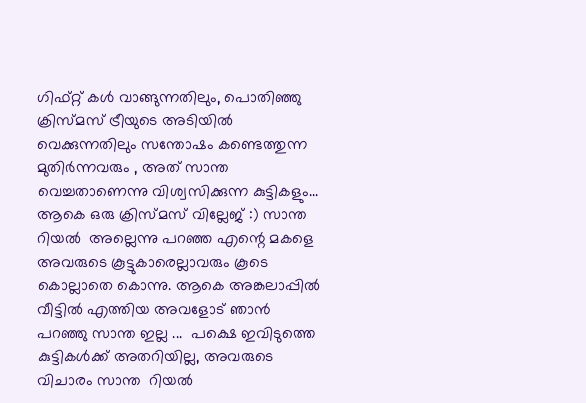ഗിഫ്റ്റ് കള്‍ വാങ്ങുന്നതിലും, പൊതിഞ്ഞു ക്രിസ്മസ് ട്രീയുടെ അടിയില്‍ വെക്കുന്നതിലും സന്തോഷം കണ്ടെത്തുന്ന മുതിര്‍ന്നവരും , അത് സാന്ത വെച്ചതാണെന്നു വിശ്വസിക്കുന്ന കുട്ടികളും... ആകെ ഒരു ക്രിസ്മസ് വില്ലേജ് :) സാന്ത റിയല്‍  അല്ലെന്നു പറഞ്ഞ എന്റെ മകളെ അവരുടെ കൂട്ടുകാരെല്ലാവരും കൂടെ കൊല്ലാതെ കൊന്നു. ആകെ അങ്കലാപ്പില്‍ വീട്ടില്‍ എത്തിയ അവളോട്‌ ഞാന്‍ പറഞ്ഞു സാന്ത ഇല്ല ...  പക്ഷെ ഇവിടുത്തെ കുട്ടികള്‍ക്ക് അതറിയില്ല, അവരുടെ വിചാരം സാന്ത  റിയല്‍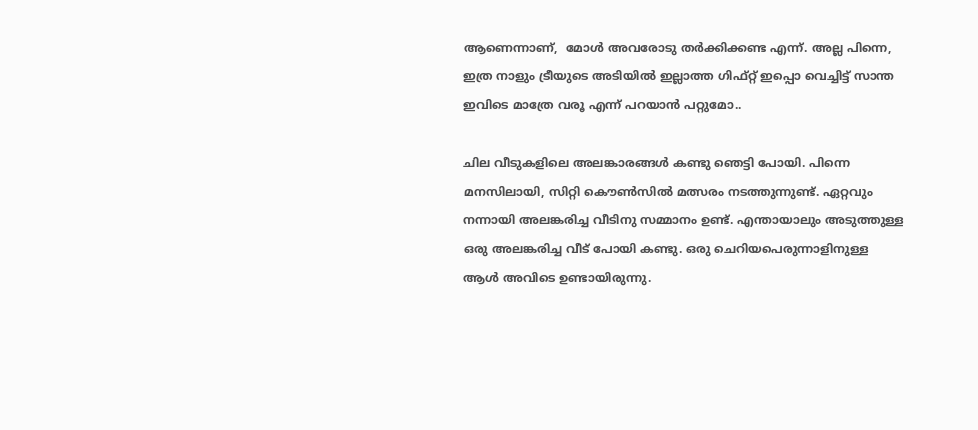ആണെന്നാണ്,  മോള്‍ അവരോടു തര്‍ക്കിക്കണ്ട എന്ന്. അല്ല പിന്നെ, ഇത്ര നാളും ട്രീയുടെ അടിയില്‍ ഇല്ലാത്ത ഗിഫ്റ്റ് ഇപ്പൊ വെച്ചിട്ട് സാന്ത  ഇവിടെ മാത്രേ വരൂ എന്ന് പറയാന്‍ പറ്റുമോ..

ചില വീടുകളിലെ അലങ്കാരങ്ങള്‍ കണ്ടു ഞെട്ടി പോയി. പിന്നെ മനസിലായി, സിറ്റി കൌണ്‍സില്‍ മത്സരം നടത്തുന്നുണ്ട്. ഏറ്റവും നന്നായി അലങ്കരിച്ച വീടിനു സമ്മാനം ഉണ്ട്. എന്തായാലും അടുത്തുള്ള ഒരു അലങ്കരിച്ച വീട് പോയി കണ്ടു. ഒരു ചെറിയപെരുന്നാളിനുള്ള ആള്‍ അവിടെ ഉണ്ടായിരുന്നു.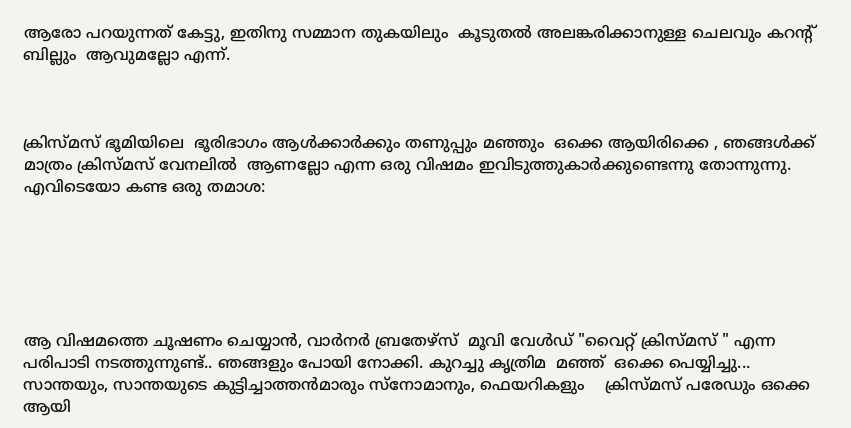ആരോ പറയുന്നത് കേട്ടു, ഇതിനു സമ്മാന തുകയിലും  കൂടുതല്‍ അലങ്കരിക്കാനുള്ള ചെലവും കറന്റ്‌ ബില്ലും  ആവുമല്ലോ എന്ന്.



ക്രിസ്മസ് ഭൂമിയിലെ  ഭൂരിഭാഗം ആള്‍ക്കാര്‍ക്കും തണുപ്പും മഞ്ഞും  ഒക്കെ ആയിരിക്കെ , ഞങ്ങള്‍ക്ക് മാത്രം ക്രിസ്മസ് വേനലില്‍  ആണല്ലോ എന്ന ഒരു വിഷമം ഇവിടുത്തുകാര്‍ക്കുണ്ടെന്നു തോന്നുന്നു.
എവിടെയോ കണ്ട ഒരു തമാശ:






ആ വിഷമത്തെ ചൂഷണം ചെയ്യാന്‍, വാര്‍നര്‍ ബ്രതേഴ്സ്  മൂവി വേള്‍ഡ് "വൈറ്റ് ക്രിസ്മസ് " എന്ന പരിപാടി നടത്തുന്നുണ്ട്.. ഞങ്ങളും പോയി നോക്കി. കുറച്ചു കൃത്രിമ  മഞ്ഞ്  ഒക്കെ പെയ്യിച്ചു...   സാന്തയും, സാന്തയുടെ കുട്ടിച്ചാത്തന്‍മാരും സ്നോമാനും, ഫെയറികളും    ക്രിസ്മസ് പരേഡും ഒക്കെ ആയി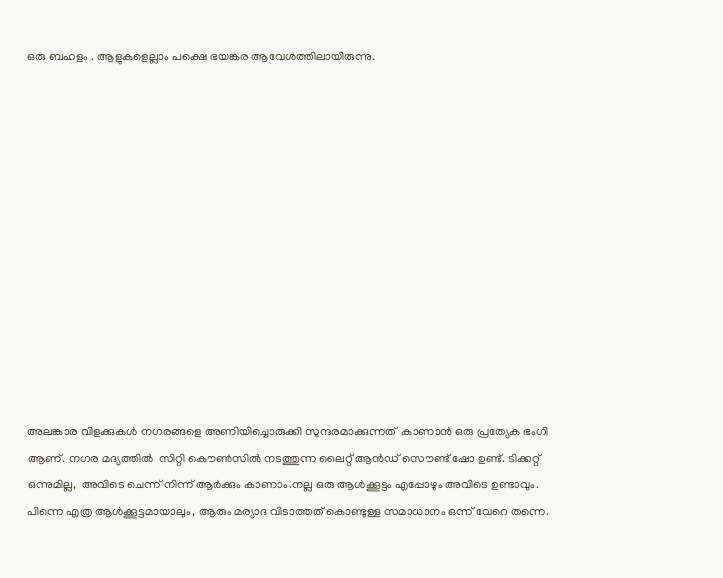ഒരു ബഹളം . ആളുകളെല്ലാം പക്ഷെ ഭയങ്കര ആവേശത്തിലായിരുന്നു.













അലങ്കാര വിളക്കുകള്‍ നഗരങ്ങളെ അണിയിച്ചൊരുക്കി സുന്ദരമാക്കുന്നത്  കാണാന്‍ ഒരു പ്രത്യേക ഭംഗി ആണ്. നഗര മദ്യത്തില്‍  സിറ്റി കൌണ്‍സില്‍ നടത്തുന്ന ലൈറ്റ് ആന്‍ഡ്‌ സൌണ്ട് ഷോ ഉണ്ട്. ടിക്കറ്റ്‌ ഒന്നുമില്ല,  അവിടെ ചെന്ന് നിന്ന് ആര്‍ക്കും കാണാം.നല്ല ഒരു ആള്‍ക്കൂട്ടം എപ്പോഴും അവിടെ ഉണ്ടാവും. പിന്നെ എത്ര ആള്‍ക്കൂട്ടമായാലും, ആരും മര്യാദ വിടാത്തത്‌ കൊണ്ടുള്ള സമാധാനം ഒന്ന് വേറെ തന്നെ.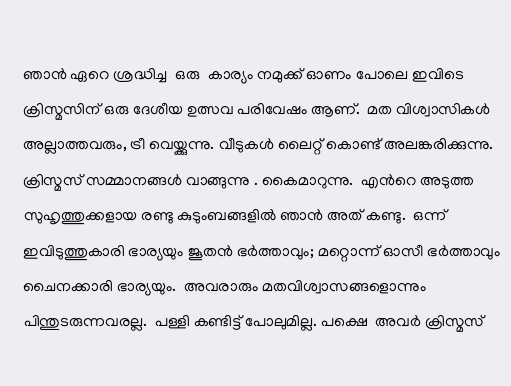ഞാന്‍ ഏറെ ശ്രദ്ധിച്ച  ഒരു  കാര്യം നമുക്ക് ഓണം പോലെ ഇവിടെ  ക്രിസ്മസിന് ഒരു ദേശീയ ഉത്സവ പരിവേഷം ആണ്.  മത വിശ്വാസികള്‍ അല്ലാത്തവരും, ട്രീ വെയ്ക്കുന്നു. വീടുകള്‍ ലൈറ്റ് കൊണ്ട് അലങ്കരിക്കുന്നു. ക്രിസ്മസ് സമ്മാനങ്ങള്‍ വാങ്ങുന്നു . കൈമാറുന്നു.  എന്‍റെ അടുത്ത സുഹൃത്തുക്കളായ രണ്ടു കുടുംബങ്ങളില്‍ ഞാന്‍ അത് കണ്ടു.  ഒന്ന് ഇവിടുത്തുകാരി ഭാര്യയും ജൂതന്‍ ഭര്‍ത്താവും; മറ്റൊന്ന് ഓസീ ഭര്‍ത്താവും ചൈനക്കാരി ഭാര്യയും.  അവരാരും മതവിശ്വാസങ്ങളൊന്നും  പിന്തുടരുന്നവരല്ല.  പള്ളി കണ്ടിട്ട് പോലുമില്ല. പക്ഷെ  അവര്‍ ക്രിസ്മസ്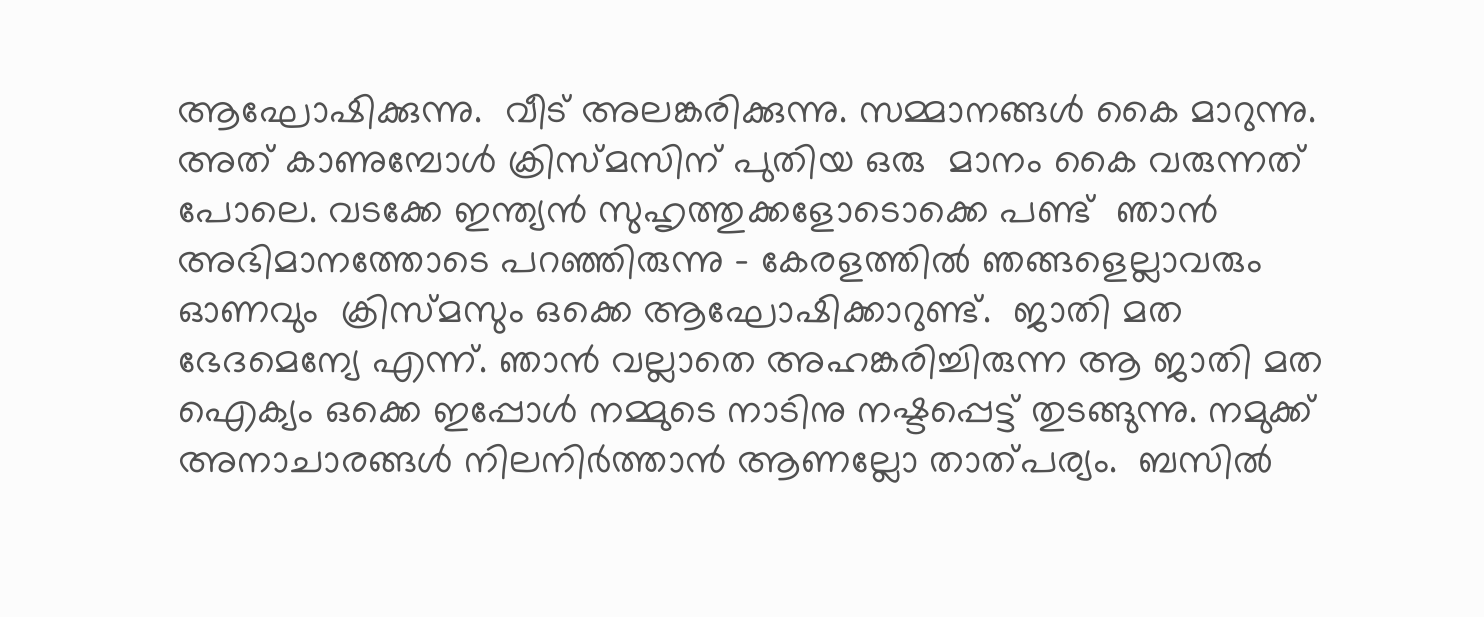ആഘോഷിക്കുന്നു.  വീട് അലങ്കരിക്കുന്നു. സമ്മാനങ്ങള്‍ കൈ മാറുന്നു. അത് കാണുമ്പോള്‍ ക്രിസ്മസിന് പുതിയ ഒരു  മാനം കൈ വരുന്നത് പോലെ. വടക്കേ ഇന്ത്യന്‍ സുഹൃത്തുക്കളോടൊക്കെ പണ്ട്  ഞാന്‍ അഭിമാനത്തോടെ പറഞ്ഞിരുന്നു - കേരളത്തില്‍ ഞങ്ങളെല്ലാവരും ഓണവും  ക്രിസ്മസും ഒക്കെ ആഘോഷിക്കാറുണ്ട്.  ജാതി മത ഭേദമെന്യേ എന്ന്. ഞാന്‍ വല്ലാതെ അഹങ്കരിച്ചിരുന്ന ആ ജാതി മത ഐക്യം ഒക്കെ ഇപ്പോള്‍ നമ്മുടെ നാടിനു നഷ്ടപ്പെട്ട് തുടങ്ങുന്നു. നമുക്ക് അനാചാരങ്ങള്‍ നിലനിര്‍ത്താന്‍ ആണല്ലോ താത്പര്യം.  ബസില്‍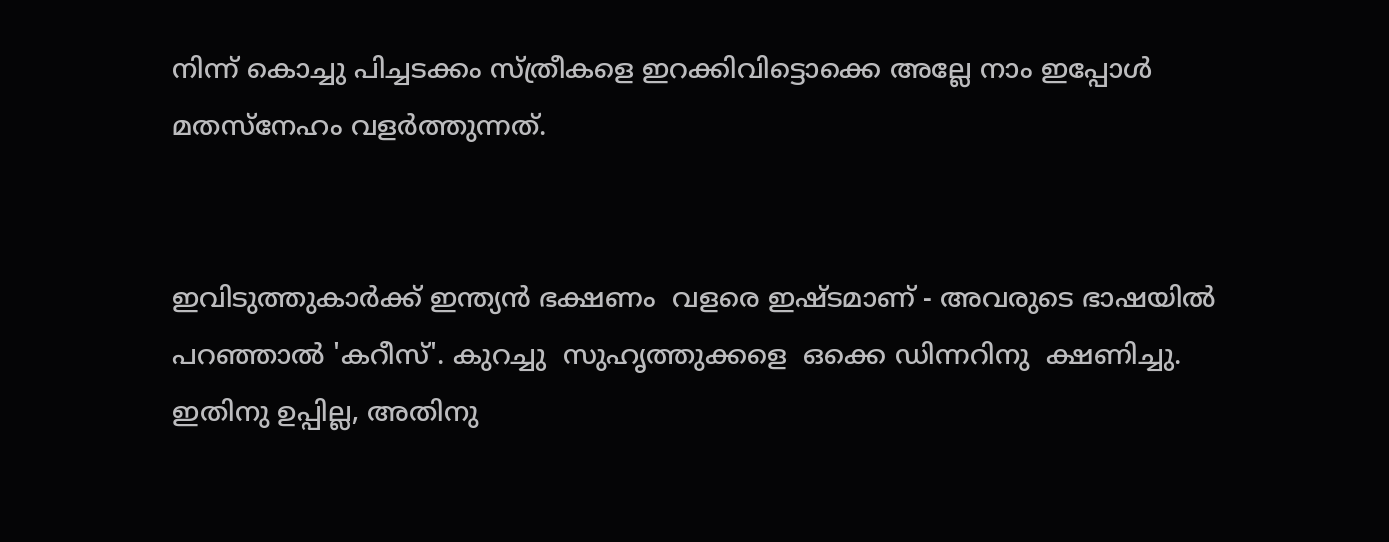നിന്ന് കൊച്ചു പിച്ചടക്കം സ്ത്രീകളെ ഇറക്കിവിട്ടൊക്കെ അല്ലേ നാം ഇപ്പോള്‍ മതസ്നേഹം വളര്‍ത്തുന്നത്.


ഇവിടുത്തുകാര്‍ക്ക് ഇന്ത്യന്‍ ഭക്ഷണം  വളരെ ഇഷ്ടമാണ് - അവരുടെ ഭാഷയില്‍ പറഞ്ഞാല്‍ 'കറീസ്'. കുറച്ചു  സുഹൃത്തുക്കളെ  ഒക്കെ ഡിന്നറിനു  ക്ഷണിച്ചു. ഇതിനു ഉപ്പില്ല, അതിനു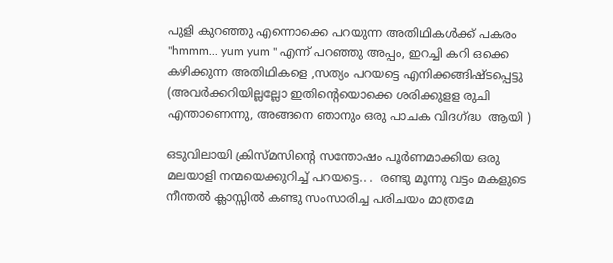പുളി കുറഞ്ഞു എന്നൊക്കെ പറയുന്ന അതിഥികള്‍ക്ക് പകരം "hmmm... yum yum " എന്ന് പറഞ്ഞു അപ്പം, ഇറച്ചി കറി ഒക്കെ കഴിക്കുന്ന അതിഥികളെ ,സത്യം പറയട്ടെ എനിക്കങ്ങിഷ്ടപ്പെട്ടു (അവര്‍ക്കറിയില്ലല്ലോ ഇതിന്റെയൊക്കെ ശരിക്കുളള രുചി എന്താണെന്നു, അങ്ങനെ ഞാനും ഒരു പാചക വിദഗ്ദ്ധ  ആയി )

ഒടുവിലായി ക്രിസ്മസിന്റെ സന്തോഷം പൂര്‍ണമാക്കിയ ഒരു മലയാളി നന്മയെക്കുറിച്ച് പറയട്ടെ.. .  രണ്ടു മൂന്നു വട്ടം മകളുടെ  നീന്തല്‍ ക്ലാസ്സില്‍ കണ്ടു സംസാരിച്ച പരിചയം മാത്രമേ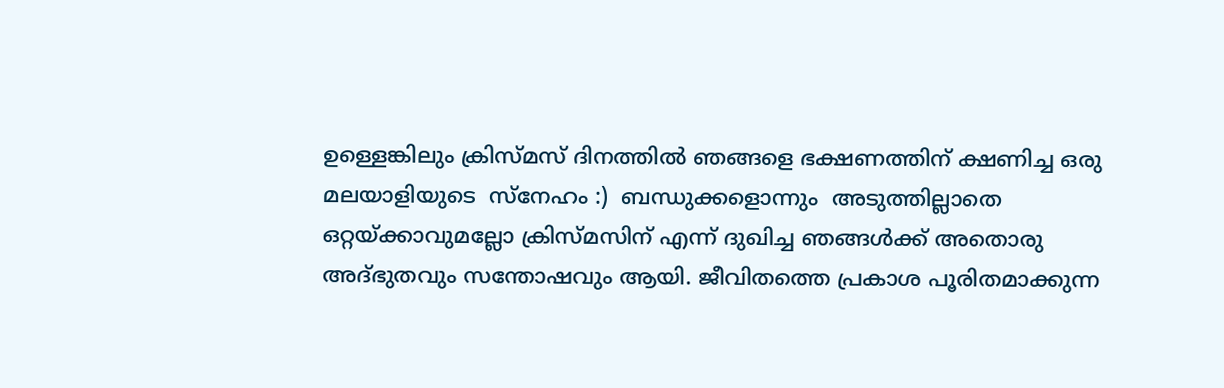ഉള്ളെങ്കിലും ക്രിസ്മസ് ദിനത്തില്‍ ഞങ്ങളെ ഭക്ഷണത്തിന് ക്ഷണിച്ച ഒരു മലയാളിയുടെ  സ്നേഹം :)  ബന്ധുക്കളൊന്നും  അടുത്തില്ലാതെ ഒറ്റയ്ക്കാവുമല്ലോ ക്രിസ്മസിന് എന്ന് ദുഖിച്ച ഞങ്ങള്‍ക്ക് അതൊരു അദ്ഭുതവും സന്തോഷവും ആയി. ജീവിതത്തെ പ്രകാശ പൂരിതമാക്കുന്ന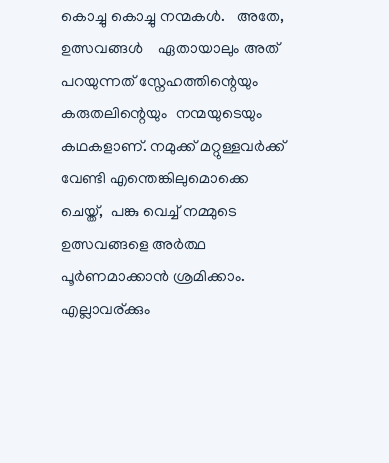കൊച്ചു കൊച്ചു നന്മകള്‍.   അതേ, ഉത്സവങ്ങള്‍    ഏതായാലും അത് പറയുന്നത് സ്നേഹത്തിന്റെയും കരുതലിന്റെയും  നന്മയുടെയും കഥകളാണ്. നമുക്ക് മറ്റുള്ളവര്‍ക്ക് വേണ്ടി എന്തെങ്കിലുമൊക്കെ ചെയ്ത്,  പങ്കു വെച്ച് നമ്മുടെ ഉത്സവങ്ങളെ അര്‍ത്ഥ പൂര്‍ണമാക്കാന്‍ ശ്രമിക്കാം. എല്ലാവര്ക്കും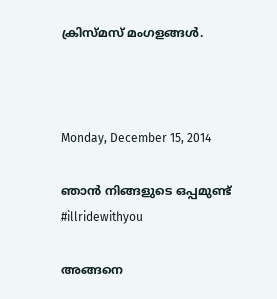ക്രിസ്മസ് മംഗളങ്ങള്‍.



Monday, December 15, 2014

ഞാന്‍ നിങ്ങളുടെ ഒപ്പമുണ്ട് #illridewithyou

അങ്ങനെ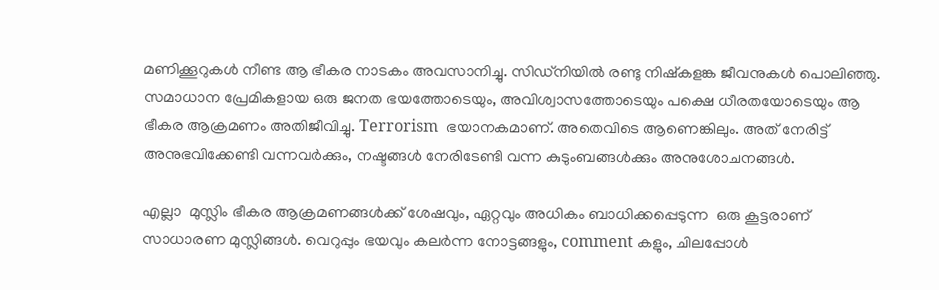മണിക്കൂറുകള്‍ നീണ്ട ആ ഭീകര നാടകം അവസാനിച്ചു. സിഡ്നിയില്‍ രണ്ടു നിഷ്കളങ്ക ജീവനുകള്‍ പൊലിഞ്ഞു. സമാധാന പ്രേമികളായ ഒരു ജനത ഭയത്തോടെയും, അവിശ്വാസത്തോടെയും പക്ഷെ ധീരതയോടെയും ആ ഭീകര ആക്രമണം അതിജീവിച്ചു. Terrorism  ഭയാനകമാണ്. അതെവിടെ ആണെങ്കിലും. അത് നേരിട്ട് അനുഭവിക്കേണ്ടി വന്നവര്‍ക്കും, നഷ്ടങ്ങള്‍ നേരിടേണ്ടി വന്ന കുടുംബങ്ങള്‍ക്കും അനുശോചനങ്ങള്‍.

എല്ലാ  മുസ്ലിം ഭീകര ആക്രമണങ്ങള്‍ക്ക് ശേഷവും, ഏറ്റവും അധികം ബാധിക്കപ്പെടുന്ന  ഒരു കൂട്ടരാണ് സാധാരണ മുസ്ലിങ്ങള്‍. വെറുപ്പും ഭയവും കലര്‍ന്ന നോട്ടങ്ങളും, comment കളും, ചിലപ്പോള്‍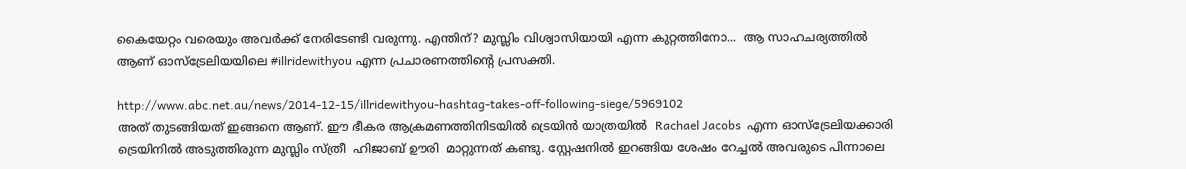കൈയേറ്റം വരെയും അവര്‍ക്ക് നേരിടേണ്ടി വരുന്നു. എന്തിന്? മുസ്ലിം വിശ്വാസിയായി എന്ന കുറ്റത്തിനോ...  ആ സാഹചര്യത്തില്‍ ആണ് ഓസ്ട്രേലിയയിലെ #illridewithyou എന്ന പ്രചാരണത്തിന്‍റെ പ്രസക്തി.

http://www.abc.net.au/news/2014-12-15/illridewithyou-hashtag-takes-off-following-siege/5969102
അത് തുടങ്ങിയത് ഇങ്ങനെ ആണ്. ഈ ഭീകര ആക്രമണത്തിനിടയില്‍ ട്രെയിന്‍ യാത്രയില്‍  Rachael Jacobs  എന്ന ഓസ്ട്രേലിയക്കാരി ട്രെയിനില്‍ അടുത്തിരുന്ന മുസ്ലിം സ്ത്രീ  ഹിജാബ് ഊരി  മാറ്റുന്നത് കണ്ടു. സ്റ്റേഷനില്‍ ഇറങ്ങിയ ശേഷം റേച്ചല്‍ അവരുടെ പിന്നാലെ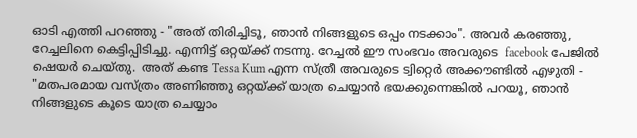ഓടി എത്തി പറഞ്ഞു - "അത് തിരിച്ചിടൂ, ഞാന്‍ നിങ്ങളുടെ ഒപ്പം നടക്കാം". അവര്‍ കരഞ്ഞു,  റേച്ചലിനെ കെട്ടിപ്പിടിച്ചു. എന്നിട്ട് ഒറ്റയ്ക്ക് നടന്നു. റേച്ചല്‍ ഈ സംഭവം അവരുടെ  facebook പേജില്‍ ഷെയര്‍ ചെയ്തു.  അത് കണ്ട Tessa Kum എന്ന സ്ത്രീ അവരുടെ ട്വിറ്റെര്‍ അക്കൗണ്ടില്‍ എഴുതി - "മതപരമായ വസ്ത്രം അണിഞ്ഞു ഒറ്റയ്ക്ക് യാത്ര ചെയ്യാന്‍ ഭയക്കുന്നെങ്കില്‍ പറയൂ, ഞാന്‍ നിങ്ങളുടെ കൂടെ യാത്ര ചെയ്യാം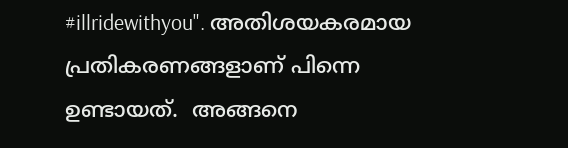#illridewithyou". അതിശയകരമായ പ്രതികരണങ്ങളാണ് പിന്നെ ഉണ്ടായത്.  അങ്ങനെ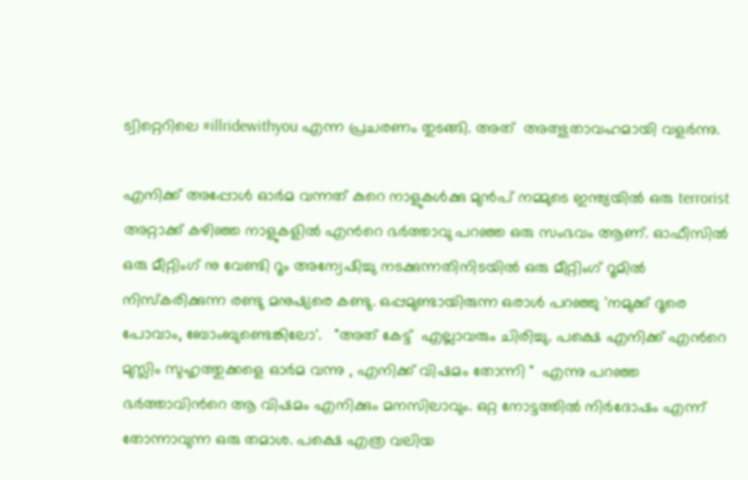ട്വിറ്റെറിലെ #illridewithyou എന്ന പ്രചരണം തുടങ്ങി. അത്  അത്ഭുതാവഹമായി വളര്‍ന്നു.

എനിക്ക് അപ്പോള്‍ ഓര്‍മ വന്നത് കുറെ നാളുകള്‍ക്കു മുന്‍പ് നമ്മുടെ ഇന്ത്യയില്‍ ഒരു terrorist അറ്റാക്ക്‌ കഴിഞ്ഞ നാളുകളില്‍ എന്‍റെ ഭര്‍ത്താവു പറഞ്ഞ ഒരു സംഭവം ആണ്. ഓഫീസില്‍ ഒരു മീറ്റിംഗ് നു വേണ്ടി റൂം അന്വേഷിച്ചു നടക്കുന്നതിനിടയില്‍ ഒരു മീറ്റിംഗ് റൂമില്‍ നിസ്കരിക്കുന്ന രണ്ടു മനുഷ്യരെ കണ്ടു. ഒപ്പമുണ്ടായിരുന്ന ഒരാള്‍ പറഞ്ഞു 'നമുക്ക് ദൂരെ പോവാം, ബോംബുണ്ടെങ്കിലോ'.   "അത് കേട്ട്  എല്ലാവരും ചിരിച്ചു. പക്ഷെ എനിക്ക് എന്‍റെ മുസ്ലിം സുഹൃത്തുക്കളെ ഓര്‍മ വന്നു , എനിക്ക് വിഷമം തോന്നി "  എന്നു പറഞ്ഞ  ഭര്‍ത്താവിന്‍റെ ആ വിഷമം എനിക്കും മനസിലാവും. ഒറ്റ നോട്ടത്തില്‍ നിര്‍ദോഷം എന്ന് തോന്നാവുന്ന ഒരു തമാശ. പക്ഷെ എത്ര വലിയ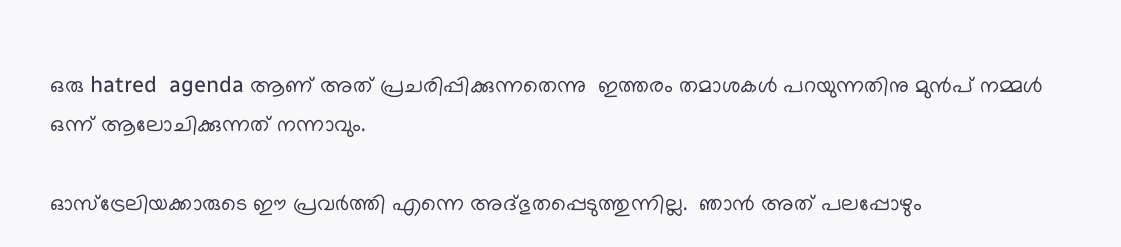ഒരു hatred  agenda ആണ് അത് പ്രചരിപ്പിക്കുന്നതെന്നു  ഇത്തരം തമാശകള്‍ പറയുന്നതിനു മുന്‍പ് നമ്മള്‍ ഒന്ന് ആലോചിക്കുന്നത് നന്നാവും.

ഓസ്ട്രേലിയക്കാരുടെ ഈ പ്രവര്‍ത്തി എന്നെ അദ്ഭുതപ്പെടുത്തുന്നില്ല.  ഞാന്‍ അത് പലപ്പോഴും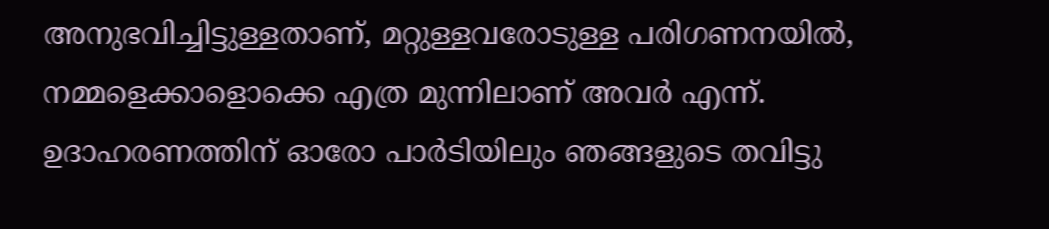അനുഭവിച്ചിട്ടുള്ളതാണ്, മറ്റുള്ളവരോടുള്ള പരിഗണനയില്‍, നമ്മളെക്കാളൊക്കെ എത്ര മുന്നിലാണ് അവര്‍ എന്ന്.  ഉദാഹരണത്തിന് ഓരോ പാര്‍ടിയിലും ഞങ്ങളുടെ തവിട്ടു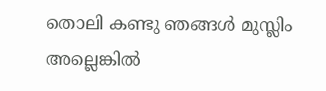തൊലി കണ്ടു ഞങ്ങള്‍ മുസ്ലിം അല്ലെങ്കില്‍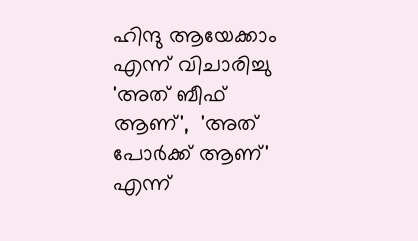ഹിന്ദു ആയേക്കാം  എന്ന് വിചാരിച്ചു 'അത് ബീഫ് ആണ്',  'അത് പോര്‍ക്ക്‌ ആണ്' എന്ന്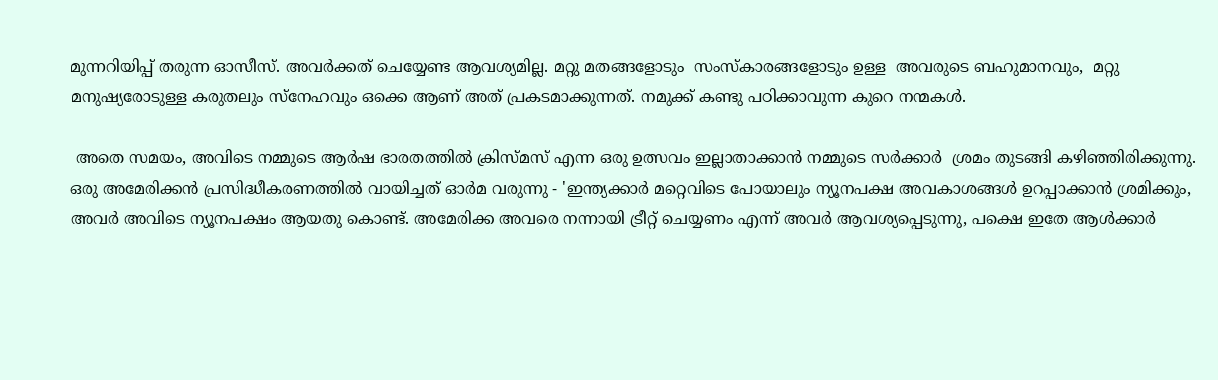മുന്നറിയിപ്പ് തരുന്ന ഓസീസ്. അവര്‍ക്കത്‌ ചെയ്യേണ്ട ആവശ്യമില്ല. മറ്റു മതങ്ങളോടും  സംസ്കാരങ്ങളോടും ഉള്ള  അവരുടെ ബഹുമാനവും,  മറ്റു മനുഷ്യരോടുള്ള കരുതലും സ്നേഹവും ഒക്കെ ആണ് അത് പ്രകടമാക്കുന്നത്. നമുക്ക് കണ്ടു പഠിക്കാവുന്ന കുറെ നന്മകള്‍.

 അതെ സമയം, അവിടെ നമ്മുടെ ആര്‍ഷ ഭാരതത്തില്‍ ക്രിസ്മസ് എന്ന ഒരു ഉത്സവം ഇല്ലാതാക്കാന്‍ നമ്മുടെ സര്‍ക്കാര്‍  ശ്രമം തുടങ്ങി കഴിഞ്ഞിരിക്കുന്നു. ഒരു അമേരിക്കന്‍ പ്രസിദ്ധീകരണത്തില്‍ വായിച്ചത് ഓര്‍മ വരുന്നു - 'ഇന്ത്യക്കാര്‍ മറ്റെവിടെ പോയാലും ന്യൂനപക്ഷ അവകാശങ്ങള്‍ ഉറപ്പാക്കാന്‍ ശ്രമിക്കും, അവര്‍ അവിടെ ന്യൂനപക്ഷം ആയതു കൊണ്ട്. അമേരിക്ക അവരെ നന്നായി ട്രീറ്റ്‌ ചെയ്യണം എന്ന് അവര്‍ ആവശ്യപ്പെടുന്നു, പക്ഷെ ഇതേ ആള്‍ക്കാര്‍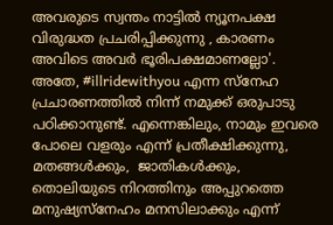അവരുടെ സ്വന്തം നാട്ടില്‍ ന്യൂനപക്ഷ വിരുദ്ധത പ്രചരിപ്പിക്കുന്നു , കാരണം അവിടെ അവര്‍ ഭൂരിപക്ഷമാണല്ലോ'.  അതേ, #illridewithyou എന്ന സ്നേഹ പ്രചാരണത്തില്‍ നിന്ന് നമുക്ക് ഒരുപാടു പഠിക്കാനുണ്ട്. എന്നെങ്കിലും, നാമും ഇവരെ പോലെ വളരും എന്ന് പ്രതീക്ഷിക്കുന്നു, മതങ്ങള്‍ക്കും,  ജാതികള്‍ക്കും, തൊലിയുടെ നിറത്തിനും അപ്പുറത്തെ മനുഷ്യസ്നേഹം മനസിലാക്കും എന്ന്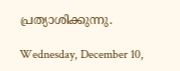പ്രത്യാശിക്കുന്നു.

Wednesday, December 10,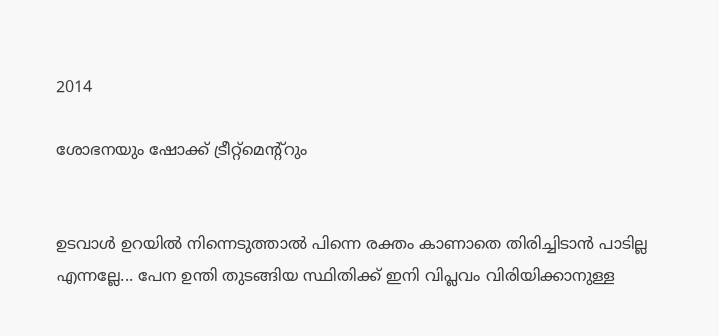2014

ശോഭനയും ഷോക്ക് ട്രീറ്റ്മെന്റ്റും


ഉടവാള്‍ ഉറയില്‍ നിന്നെടുത്താല്‍ പിന്നെ രക്തം കാണാതെ തിരിച്ചിടാന്‍ പാടില്ല എന്നല്ലേ... പേന ഉന്തി തുടങ്ങിയ സ്ഥിതിക്ക് ഇനി വിപ്ലവം വിരിയിക്കാനുള്ള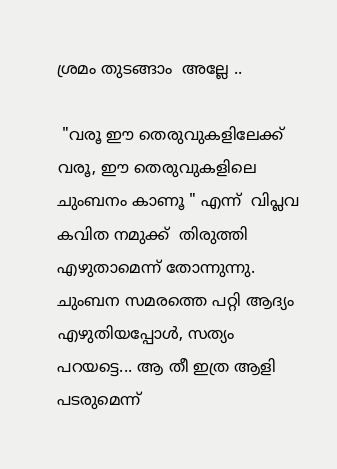ശ്രമം തുടങ്ങാം  അല്ലേ ..

 "വരൂ ഈ തെരുവുകളിലേക്ക്‌ വരൂ, ഈ തെരുവുകളിലെ ചുംബനം കാണൂ " എന്ന്  വിപ്ലവ കവിത നമുക്ക്  തിരുത്തി എഴുതാമെന്ന് തോന്നുന്നു.  ചുംബന സമരത്തെ പറ്റി ആദ്യം എഴുതിയപ്പോള്‍, സത്യം പറയട്ടെ... ആ തീ ഇത്ര ആളി പടരുമെന്ന്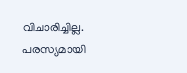വിചാരിച്ചില്ല.  പരസ്യമായി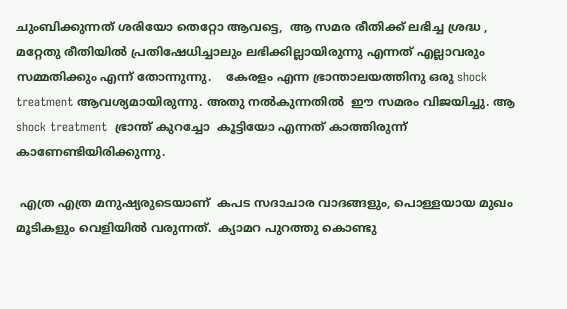ചുംബിക്കുന്നത് ശരിയോ തെറ്റോ ആവട്ടെ,  ആ സമര രീതിക്ക് ലഭിച്ച ശ്രദ്ധ , മറ്റേതു രീതിയില്‍ പ്രതിഷേധിച്ചാലും ലഭിക്കില്ലായിരുന്നു എന്നത് എല്ലാവരും സമ്മതിക്കും എന്ന് തോന്നുന്നു.    കേരളം എന്ന ഭ്രാന്താലയത്തിനു ഒരു shock treatment ആവശ്യമായിരുന്നു. അതു നല്‍കുന്നതില്‍  ഈ സമരം വിജയിച്ചു. ആ shock treatment  ഭ്രാന്ത് കുറച്ചോ  കൂട്ടിയോ എന്നത് കാത്തിരുന്ന് കാണേണ്ടിയിരിക്കുന്നു.

 എത്ര എത്ര മനുഷ്യരുടെയാണ്  കപട സദാചാര വാദങ്ങളും, പൊള്ളയായ മുഖം മൂടികളും വെളിയില്‍ വരുന്നത്.  ക്യാമറ പുറത്തു കൊണ്ടു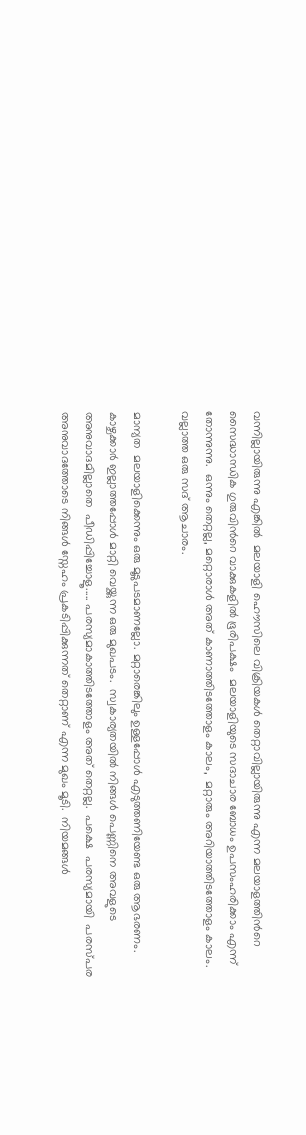വന്നില്ലായിരുന്നു എങ്കില്‍  മലയാളി ഹൌസിലെ വിക്രിയകള്‍ തെറ്റാവില്ലായിരുന്നു എന്ന മലയാളത്തിന്‍റെ സൈദ്ധാന്ധിക ഗുരുവിന്‍റെ വാക്കുകളില്‍ ഭൂരിപക്ഷം  മലയാളിയുടെ സദാചാര ബോധം ഉപസംഹരിക്കാം എന്ന് തോന്നുന്നു.  ഒന്നും തെറ്റല്ല, മറ്റൊരാള്‍ അത് കാണാത്തിടത്തോളം കാലം,  മറ്റാരും അറിയാത്തിടത്തോളം കാലം. വല്ലാത്ത ഒരു സദ്‌ ആചാരം.

മാന്യത  മലയാളിക്കെന്നും ഒരു മൂടുപടമാണല്ലോ. മറ്റാരെങ്കിലും ഉള്ളപ്പോള്‍ എടുത്തണിയേണ്ട ഒരു ആഭരണം. കാഴ്ചക്കാര്‍ ഇല്ലാത്തപ്പോള്‍ മാറ്റി വെയ്ക്കുന്ന ഒരു മുഖപടം.  സ്വകാര്യതയില്‍ നിങ്ങള്‍ പെണ്ണിനെ അവളുടെ അനുവാദമില്ലാതെ  പീഡിപ്പിച്ചോളൂ..... പരസ്യമാകാത്തിടത്തോളം അത് തെറ്റല്ല.  പക്ഷെ  പരസ്യമായി  പരസ്പര അനുവാദത്തോടെ നിങ്ങള്‍ സ്നേഹം പ്രകടിപ്പിക്കുന്നത് തെറ്റാണ് എന്ന മുഖം മൂടി.  നിയമങ്ങള്‍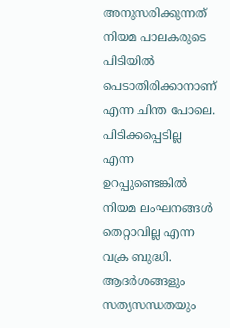അനുസരിക്കുന്നത് നിയമ പാലകരുടെ പിടിയില്‍ പെടാതിരിക്കാനാണ്  എന്ന ചിന്ത പോലെ. പിടിക്കപ്പെടില്ല  എന്ന ഉറപ്പുണ്ടെങ്കില്‍ നിയമ ലംഘനങ്ങള്‍ തെറ്റാവില്ല എന്ന വക്ര ബുദ്ധി.  ആദര്‍ശങ്ങളും സത്യസന്ധതയും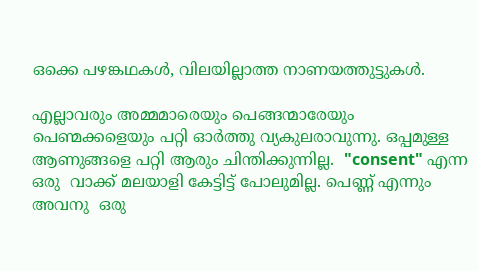ഒക്കെ പഴങ്കഥകള്‍, വിലയില്ലാത്ത നാണയത്തുട്ടുകള്‍.

എല്ലാവരും അമ്മമാരെയും പെങ്ങന്മാരേയും പെണ്മക്കളെയും പറ്റി ഓര്‍ത്തു വ്യകുലരാവുന്നു. ഒപ്പമുള്ള  ആണുങ്ങളെ പറ്റി ആരും ചിന്തിക്കുന്നില്ല.  "consent" എന്ന ഒരു  വാക്ക് മലയാളി കേട്ടിട്ട് പോലുമില്ല. പെണ്ണ് എന്നും അവനു  ഒരു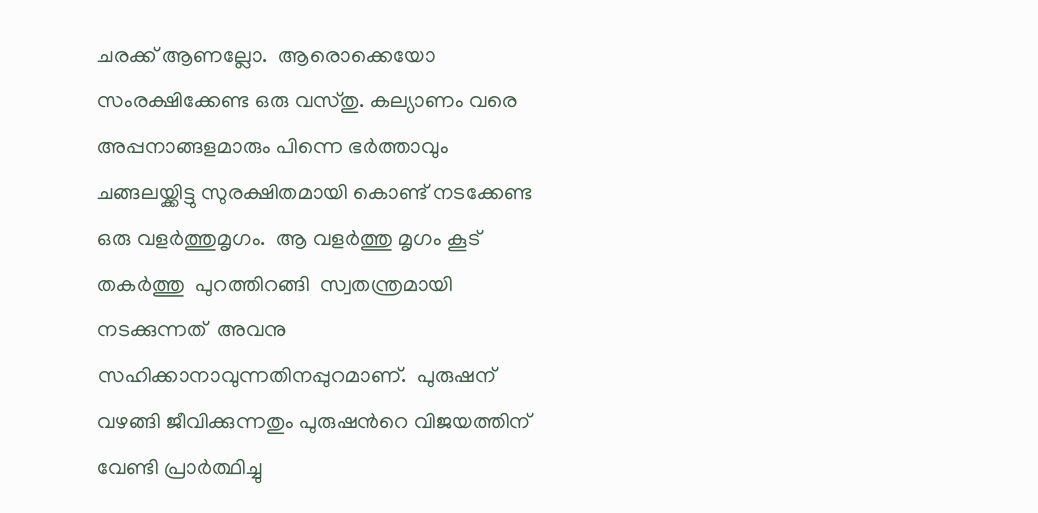ചരക്ക് ആണല്ലോ.  ആരൊക്കെയോ സംരക്ഷിക്കേണ്ട ഒരു വസ്തു. കല്യാണം വരെ അപ്പനാങ്ങളമാരും പിന്നെ ഭര്‍ത്താവും  ചങ്ങലയ്ക്കിട്ടു സുരക്ഷിതമായി കൊണ്ട് നടക്കേണ്ട  ഒരു വളര്‍ത്തുമൃഗം.  ആ വളര്‍ത്തു മൃഗം കൂട് തകര്‍ത്തു  പുറത്തിറങ്ങി  സ്വതന്ത്രമായി നടക്കുന്നത്  അവനു സഹിക്കാനാവുന്നതിനപ്പുറമാണ്.  പുരുഷന്  വഴങ്ങി ജീവിക്കുന്നതും പുരുഷന്‍റെ വിജയത്തിന് വേണ്ടി പ്രാര്‍ത്ഥിച്ചു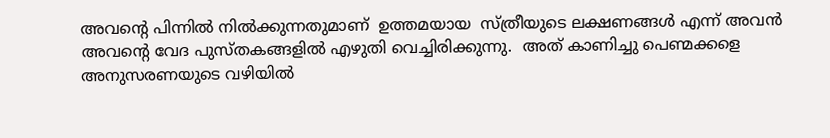അവന്‍റെ പിന്നില്‍ നില്‍ക്കുന്നതുമാണ്  ഉത്തമയായ  സ്ത്രീയുടെ ലക്ഷണങ്ങള്‍ എന്ന് അവന്‍ അവന്‍റെ വേദ പുസ്തകങ്ങളില്‍ എഴുതി വെച്ചിരിക്കുന്നു.  അത് കാണിച്ചു പെണ്മക്കളെ  അനുസരണയുടെ വഴിയില്‍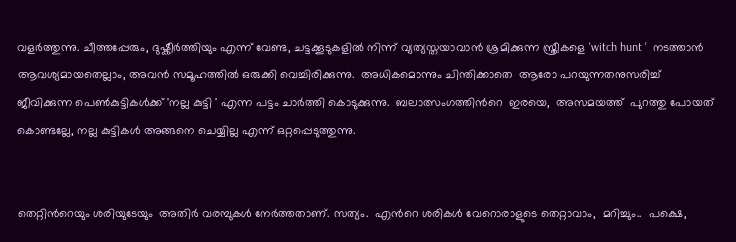വളര്‍ത്തുന്നു. ചീത്തപ്പേരും, ദുഷ്കീര്‍ത്തിയും എന്ന് വേണ്ട, ചട്ടക്കൂടുകളില്‍ നിന്ന് വ്യത്യസ്തയാവാന്‍ ശ്രമിക്കുന്ന സ്ത്രീകളെ 'witch hunt '  നടത്താന്‍ ആവശ്യമായതെല്ലാം, അവന്‍ സമൂഹത്തില്‍ ഒരുക്കി വെച്ചിരിക്കുന്നു.  അധികമൊന്നും ചിന്തിക്കാതെ  ആരോ പറയുന്നതനുസരിച്ച്  ജീവിക്കുന്ന പെണ്‍കുട്ടികള്‍ക്ക് 'നല്ല കുട്ടി ' എന്ന പട്ടം ചാര്‍ത്തി കൊടുക്കുന്നു.  ബലാത്സംഗത്തിന്‍റെ  ഇരയെ,  അസമയത്ത്  പുറത്തു പോയത് കൊണ്ടല്ലേ, നല്ല കുട്ടികള്‍ അങ്ങനെ ചെയ്യില്ല എന്ന് ഒറ്റപ്പെടുത്തുന്നു.


തെറ്റിന്‍റെയും ശരിയുടേയും  അതിര്‍ വരമ്പുകള്‍ നേര്‍ത്തതാണ്. സത്യം.  എന്‍റെ ശരികള്‍ വേറൊരാളുടെ തെറ്റാവാം,  മറിച്ചും..  പക്ഷെ,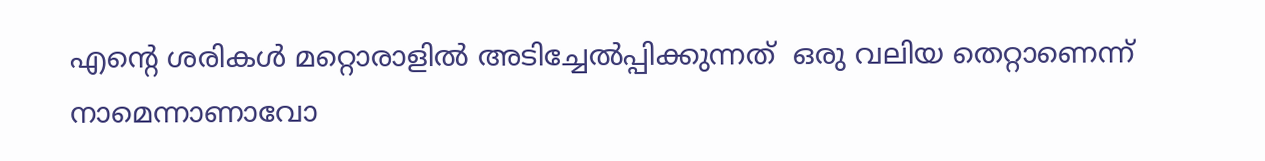എന്‍റെ ശരികള്‍ മറ്റൊരാളില്‍ അടിച്ചേല്‍പ്പിക്കുന്നത്  ഒരു വലിയ തെറ്റാണെന്ന് നാമെന്നാണാവോ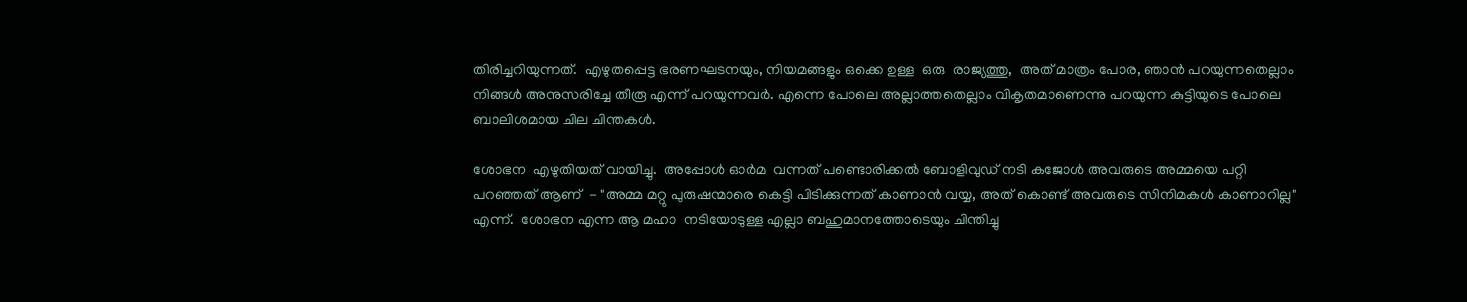തിരിച്ചറിയുന്നത്‌.  എഴുതപ്പെട്ട ഭരണഘടനയും, നിയമങ്ങളും ഒക്കെ ഉള്ള  ഒരു  രാജ്യത്തു,  അത് മാത്രം പോര, ഞാന്‍ പറയുന്നതെല്ലാം നിങ്ങള്‍ അനുസരിച്ചേ തീരൂ എന്ന് പറയുന്നവര്‍. എന്നെ പോലെ അല്ലാത്തതെല്ലാം വികൃതമാണെന്നു പറയുന്ന കുട്ടിയുടെ പോലെ ബാലിശമായ ചില ചിന്തകള്‍.

ശോഭന  എഴുതിയത് വായിച്ചു.  അപ്പോള്‍ ഓര്‍മ  വന്നത് പണ്ടൊരിക്കല്‍ ബോളിവുഡ് നടി കജോള്‍ അവരുടെ അമ്മയെ പറ്റി പറഞ്ഞത് ആണ്  - "അമ്മ മറ്റു പുരുഷന്മാരെ കെട്ടി പിടിക്കുന്നത്‌ കാണാന്‍ വയ്യ, അത് കൊണ്ട് അവരുടെ സിനിമകള്‍ കാണാറില്ല" എന്ന്.  ശോഭന എന്ന ആ മഹാ  നടിയോടുള്ള എല്ലാ ബഹുമാനത്തോടെയും ചിന്തിച്ചു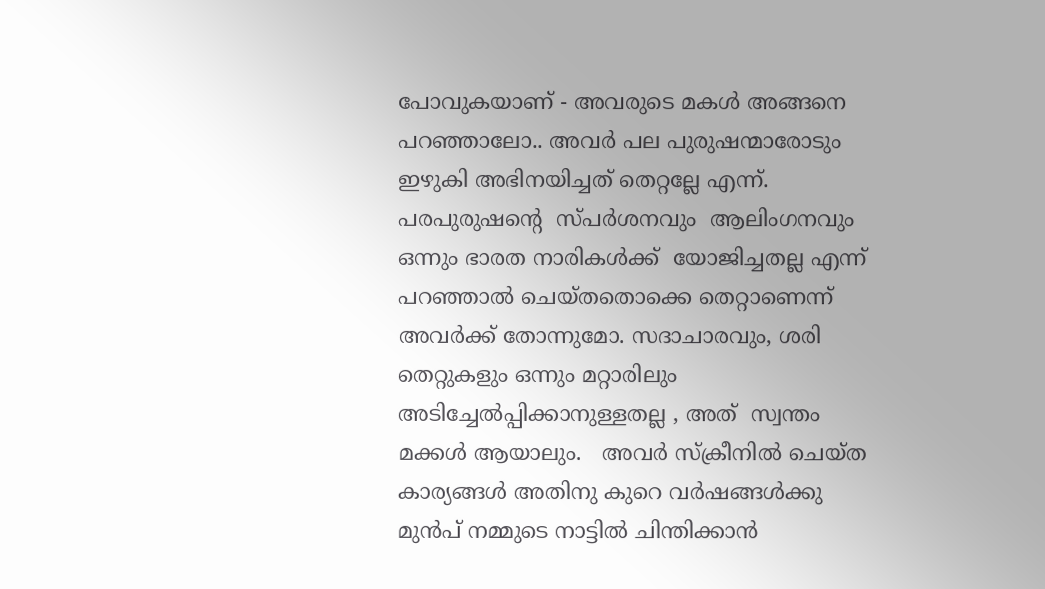പോവുകയാണ് - അവരുടെ മകള്‍ അങ്ങനെ പറഞ്ഞാലോ.. അവര്‍ പല പുരുഷന്മാരോടും  ഇഴുകി അഭിനയിച്ചത് തെറ്റല്ലേ എന്ന്.  പരപുരുഷന്‍റെ  സ്പര്‍ശനവും  ആലിംഗനവും ഒന്നും ഭാരത നാരികള്‍ക്ക്‌  യോജിച്ചതല്ല എന്ന് പറഞ്ഞാല്‍ ചെയ്തതൊക്കെ തെറ്റാണെന്ന് അവര്‍ക്ക് തോന്നുമോ. സദാചാരവും, ശരി തെറ്റുകളും ഒന്നും മറ്റാരിലും അടിച്ചേല്‍പ്പിക്കാനുള്ളതല്ല , അത്  സ്വന്തം മക്കള്‍ ആയാലും.   അവര്‍ സ്ക്രീനില്‍ ചെയ്ത  കാര്യങ്ങള്‍ അതിനു കുറെ വര്‍ഷങ്ങള്‍ക്കു മുന്‍പ് നമ്മുടെ നാട്ടില്‍ ചിന്തിക്കാന്‍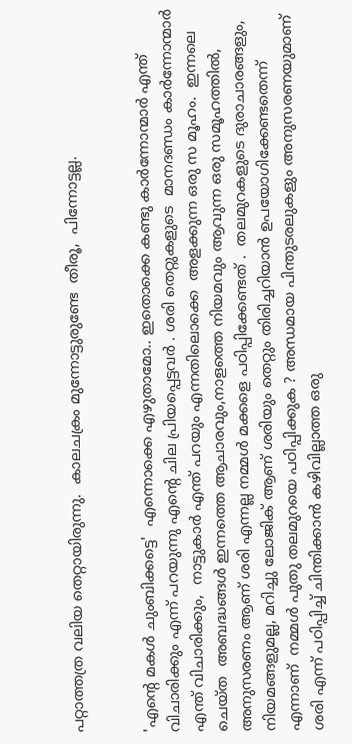പറ്റാത്തത്ര വലിയ തെറ്റായിരുന്നു.  കാലചക്രം മുന്നോട്ടുരുണ്ടേ  തീരൂ,  പിന്നോട്ടല്ല.


'എന്‍റെ മകള്‍ ചുംബിക്കട്ടെ'  എന്നൊക്കെ എഴുതാമോ.. ഇതൊക്കെ കണ്ടു കാര്‍ന്നോന്മാര്‍ എന്ത് വിചാരിക്കും എന്ന് പറയുന്നു എന്‍റെ ചില പ്രിയപ്പെട്ടവര്‍ . ശരി തെറ്റുകളുടെ  മാനദണ്ഡം കാര്‍ന്നോന്മാര്‍ എന്ത് വിചാരിക്കും,  നാട്ടുകാര്‍ എന്ത് പറയും എന്നതിലൊക്കെ  അളക്കുന്ന ഒരു സ മൂഹം.  ഇന്നലെ ചെയ്ത  അബദ്ധങ്ങള്‍ ഇന്നത്തെ ആചാരവും,നാളത്തെ നിയമവും ആവുന്ന ഒരു സമൂഹത്തില്‍, അനുസരണം ആണ് ശരി എന്നല്ല നമ്മള്‍ മക്കളെ പഠിപ്പിക്കേണ്ടത് .  തലമുറകളുടെ ദുരാചാരങ്ങളും, നിയമങ്ങളുമല്ല, മറിച്ചു ലോജിക് ആണ് ശരിയും തെറ്റും തിരിച്ചറിയാന്‍ ഉപയോഗിക്കേണ്ടതെന്ന് എന്നാണ്  നമ്മള്‍ പുതു തലമുറയെ പഠിപ്പിക്കുക ? അന്ധമായ പിന്തുടരലുകളും അനുസരണയുമാണ് ശരി എന്ന് പഠിപ്പിച്ച് ചിന്തിക്കാന്‍ കഴിവില്ലാത്ത ഒരു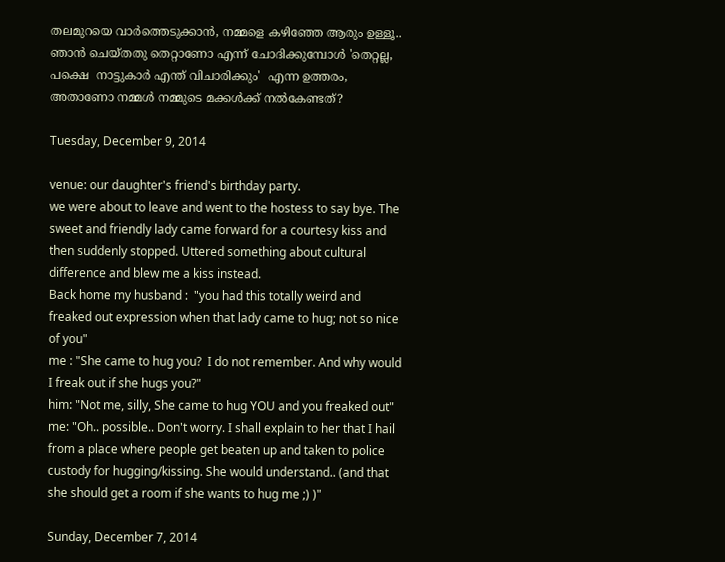തലമുറയെ വാര്‍ത്തെടുക്കാന്‍, നമ്മളെ കഴിഞ്ഞേ ആരും ഉള്ളൂ..  ഞാന്‍ ചെയ്തതു തെറ്റാണോ എന്ന് ചോദിക്കുമ്പോള്‍ 'തെറ്റല്ല, പക്ഷെ  നാട്ടുകാര്‍ എന്ത് വിചാരിക്കും'  എന്ന ഉത്തരം,  അതാണോ നമ്മള്‍ നമ്മുടെ മക്കള്‍ക്ക്‌ നല്‍കേണ്ടത്?

Tuesday, December 9, 2014

venue: our daughter's friend's birthday party.
we were about to leave and went to the hostess to say bye. The sweet and friendly lady came forward for a courtesy kiss and then suddenly stopped. Uttered something about cultural difference and blew me a kiss instead.
Back home my husband :  "you had this totally weird and freaked out expression when that lady came to hug; not so nice of you"
me : "She came to hug you?  I do not remember. And why would I freak out if she hugs you?"
him: "Not me, silly, She came to hug YOU and you freaked out"
me: "Oh.. possible.. Don't worry. I shall explain to her that I hail from a place where people get beaten up and taken to police custody for hugging/kissing. She would understand.. (and that she should get a room if she wants to hug me ;) )"

Sunday, December 7, 2014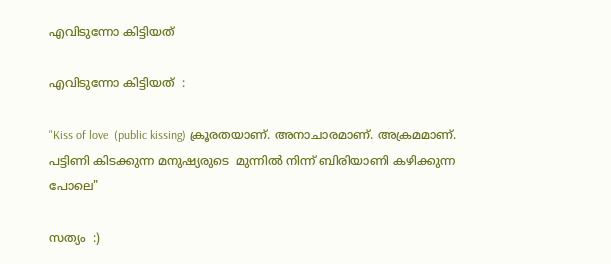എവിടുന്നോ കിട്ടിയത്

എവിടുന്നോ കിട്ടിയത്  :

"Kiss of love  (public kissing) ക്രൂരതയാണ്. അനാചാരമാണ്. അക്രമമാണ്. പട്ടിണി കിടക്കുന്ന മനുഷ്യരുടെ  മുന്നില്‍ നിന്ന് ബിരിയാണി കഴിക്കുന്ന പോലെ"

സത്യം  :)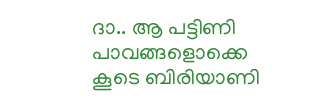ദാ.. ആ പട്ടിണി പാവങ്ങളൊക്കെ കൂടെ ബിരിയാണി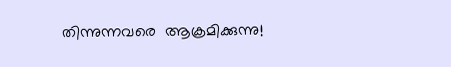തിന്നുന്നവരെ  ആക്രമിക്കുന്നു!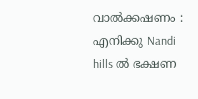വാല്‍ക്കഷണം : എനിക്കു Nandi hills ല്‍ ഭക്ഷണ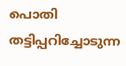പൊതി തട്ടിപ്പറിച്ചോടുന്ന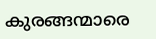കുരങ്ങന്മാരെ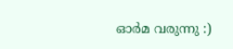ഓര്‍മ വരുന്നു :)